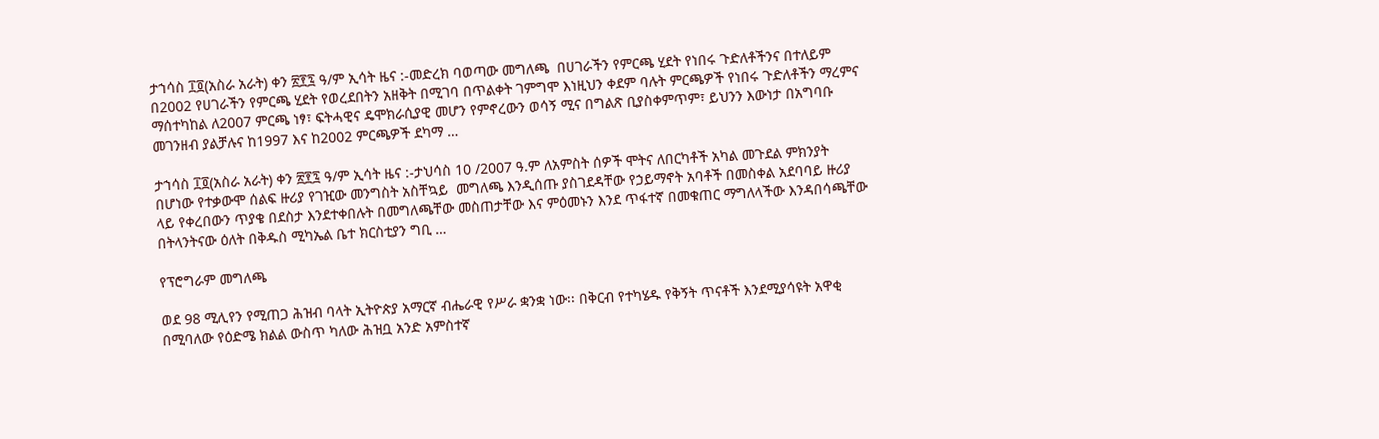ታኀሳስ ፲፬(አስራ አራት) ቀን ፳፻፯ ዓ/ም ኢሳት ዜና :-መድረክ ባወጣው መግለጫ  በሀገራችን የምርጫ ሂደት የነበሩ ጉድለቶችንና በተለይም በ2002 የሀገራችን የምርጫ ሂደት የወረደበትን አዘቅት በሚገባ በጥልቀት ገምግሞ እነዚህን ቀደም ባሉት ምርጫዎች የነበሩ ጉድለቶችን ማረምና ማሰተካከል ለ2007 ምርጫ ነፃ፣ ፍትሓዊና ዴሞክራሲያዊ መሆን የምኖረውን ወሳኝ ሚና በግልጽ ቢያስቀምጥም፣ ይህንን እውነታ በአግባቡ መገንዘብ ያልቻሉና ከ1997 እና ከ2002 ምርጫዎች ደካማ …

ታኀሳስ ፲፬(አስራ አራት) ቀን ፳፻፯ ዓ/ም ኢሳት ዜና :-ታህሳስ 10 /2007 ዓ.ም ለአምስት ሰዎች ሞትና ለበርካቶች አካል መጉደል ምክንያት በሆነው የተቃውሞ ሰልፍ ዙሪያ የገዢው መንግስት አስቸኳይ  መግለጫ እንዲሰጡ ያስገደዳቸው የኃይማኖት አባቶች በመስቀል አደባባይ ዙሪያ ላይ የቀረበውን ጥያቄ በደስታ እንደተቀበሉት በመግለጫቸው መስጠታቸው እና ምዕመኑን እንደ ጥፋተኛ በመቁጠር ማግለላችው እንዳበሳጫቸው በትላንትናው ዕለት በቅዱስ ሚካኤል ቤተ ክርስቲያን ግቢ …

የፕሮግራም መግለጫ

ወደ 98 ሚሊየን የሚጠጋ ሕዝብ ባላት ኢትዮጵያ አማርኛ ብሔራዊ የሥራ ቋንቋ ነው፡፡ በቅርብ የተካሄዱ የቅኝት ጥናቶች እንደሚያሳዩት አዋቂ በሚባለው የዕድሜ ክልል ውስጥ ካለው ሕዝቧ አንድ አምስተኛ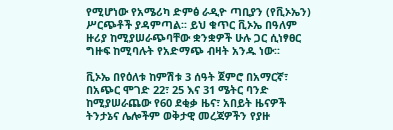የሚሆነው የአሜሪካ ድምፅ ራዲዮ ጣቢያን (የቪኦኤን) ሥርጭቶች ያዳምጣል፡፡ ይህ ቁጥር ቪኦኤ በዓለም ዙሪያ ከሚያሠራጭባቸው ቋንቋዎች ሁሉ ጋር ሲነፃፀር ግዙፍ ከሚባሉት የአድማጭ ብዛት አንዱ ነው፡፡

ቪኦኤ በየዕለቱ ከምሽቱ 3 ሰዓት ጀምሮ በአማርኛ፣ በአጭር ሞገድ 22፣ 25 እና 31 ሜትር ባንድ ከሚያሠራጨው የ60 ደቂቃ ዜና፣ አበይት ዜናዎች ትንታኔና ሌሎችም ወቅታዊ መረጃዎችን የያዙ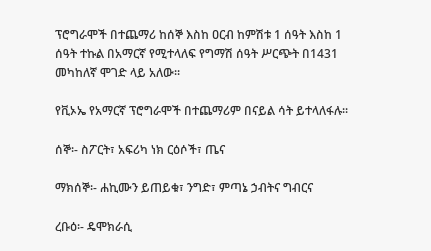ፕሮግራሞች በተጨማሪ ከሰኞ እስከ ዐርብ ከምሽቱ 1 ሰዓት እስከ 1 ሰዓት ተኩል በአማርኛ የሚተላለፍ የግማሽ ሰዓት ሥርጭት በ1431 መካከለኛ ሞገድ ላይ አለው፡፡

የቪኦኤ የአማርኛ ፕሮግራሞች በተጨማሪም በናይል ሳት ይተላለፋሉ፡፡

ሰኞ፡- ስፖርት፣ አፍሪካ ነክ ርዕሶች፣ ጤና

ማክሰኞ፡- ሐኪሙን ይጠይቁ፣ ንግድ፣ ምጣኔ ኃብትና ግብርና

ረቡዕ፡- ዴሞክራሲ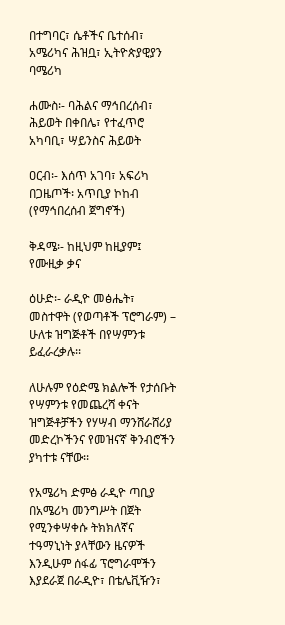በተግባር፣ ሴቶችና ቤተሰብ፣ አሜሪካና ሕዝቧ፣ ኢትዮጵያዊያን ባሜሪካ

ሐሙስ፡- ባሕልና ማኅበረሰብ፣ ሕይወት በቀበሌ፣ የተፈጥሮ አካባቢ፣ ሣይንስና ሕይወት

ዐርብ፡- እሰጥ አገባ፣ አፍሪካ በጋዜጦች፡ አጥቢያ ኮከብ (የማኅበረሰብ ጀግኖች)

ቅዳሜ፡- ከዚህም ከዚያም፤ የሙዚቃ ቃና

ዕሁድ፡- ራዲዮ መፅሔት፣ መስተዋት (የወጣቶች ፕሮግራም) – ሁለቱ ዝግጅቶች በየሣምንቱ ይፈራረቃሉ፡፡

ለሁሉም የዕድሜ ክልሎች የታሰቡት የሣምንቱ የመጨረሻ ቀናት ዝግጅቶቻችን የሃሣብ ማንሸራሸሪያ መድረኮችንና የመዝናኛ ቅንብሮችን ያካተቱ ናቸው፡፡

የአሜሪካ ድምፅ ራዲዮ ጣቢያ በአሜሪካ መንግሥት በጀት የሚንቀሣቀሱ ትክክለኛና ተዓማኒነት ያላቸውን ዜናዎች እንዲሁም ሰፋፊ ፕሮግራሞችን እያደራጀ በራዲዮ፣ በቴሌቪዥን፣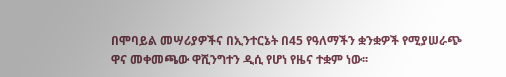በሞባይል መሣሪያዎችና በኢንተርኔት በ45 የዓለማችን ቋንቋዎች የሚያሠራጭ ዋና መቀመጫው ዋሺንግተን ዲሲ የሆነ የዜና ተቋም ነው፡፡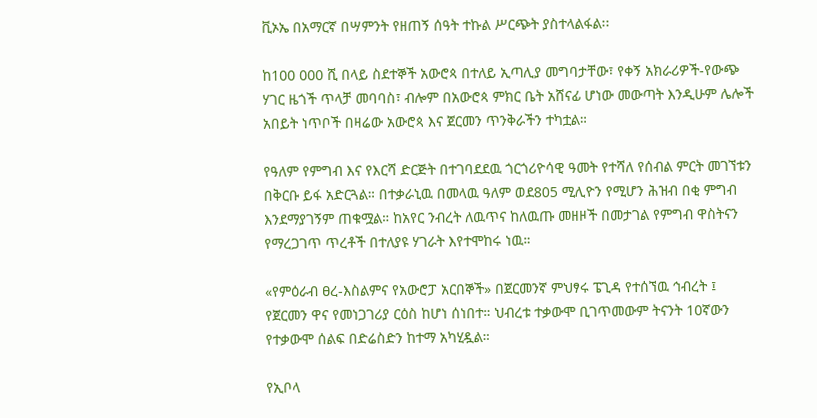ቪኦኤ በአማርኛ በሣምንት የዘጠኝ ሰዓት ተኩል ሥርጭት ያስተላልፋል፡፡

ከ100 000 ሺ በላይ ስደተኞች አውሮጳ በተለይ ኢጣሊያ መግባታቸው፣ የቀኝ አክራሪዎች-የውጭ ሃገር ዜጎች ጥላቻ መባባስ፣ ብሎም በአውሮጳ ምክር ቤት አሸናፊ ሆነው መውጣት እንዲሁም ሌሎች አበይት ነጥቦች በዛሬው አውሮጳ እና ጀርመን ጥንቅራችን ተካቷል።

የዓለም የምግብ እና የእርሻ ድርጅት በተገባደደዉ ጎርጎሪዮሳዊ ዓመት የተሻለ የሰብል ምርት መገኘቱን በቅርቡ ይፋ አድርጓል። በተቃራኒዉ በመላዉ ዓለም ወደ805 ሚሊዮን የሚሆን ሕዝብ በቂ ምግብ እንደማያገኝም ጠቁሟል። ከአየር ንብረት ለዉጥና ከለዉጡ መዘዞች በመታገል የምግብ ዋስትናን የማረጋገጥ ጥረቶች በተለያዩ ሃገራት እየተሞከሩ ነዉ።

«የምዕራብ ፀረ-እስልምና የአውሮፓ አርበኞች» በጀርመንኛ ምህፃሩ ፔጊዳ የተሰኘዉ ኅብረት ፤ የጀርመን ዋና የመነጋገሪያ ርዕስ ከሆነ ሰነበተ። ህብረቱ ተቃውሞ ቢገጥመውም ትናንት 10ኛውን የተቃውሞ ሰልፍ በድሬስድን ከተማ አካሂዷል።

የኢቦላ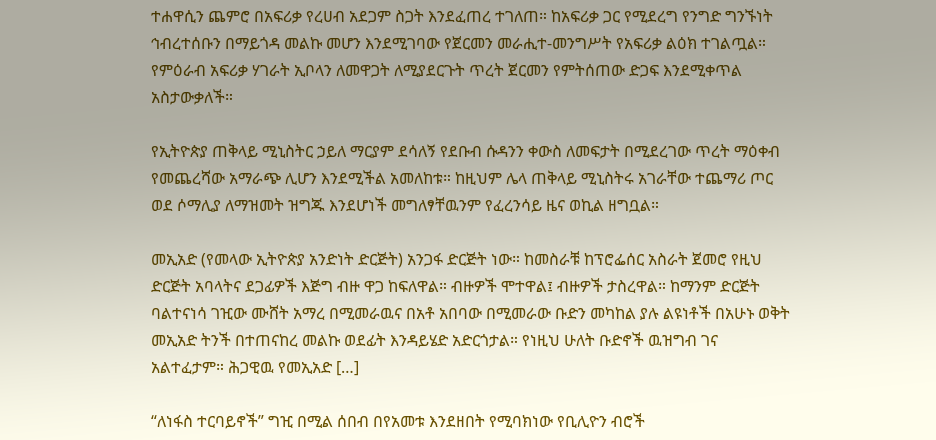ተሐዋሲን ጨምሮ በአፍሪቃ የረሀብ አደጋም ስጋት እንደፈጠረ ተገለጠ። ከአፍሪቃ ጋር የሚደረግ የንግድ ግንኙነት ኅብረተሰቡን በማይጎዳ መልኩ መሆን እንደሚገባው የጀርመን መራሒተ-መንግሥት የአፍሪቃ ልዕክ ተገልጧል። የምዕራብ አፍሪቃ ሃገራት ኢቦላን ለመዋጋት ለሚያደርጉት ጥረት ጀርመን የምትሰጠው ድጋፍ እንደሚቀጥል አስታውቃለች።

የኢትዮጵያ ጠቅላይ ሚኒስትር ኃይለ ማርያም ደሳለኝ የደቡብ ሱዳንን ቀውስ ለመፍታት በሚደረገው ጥረት ማዕቀብ የመጨረሻው አማራጭ ሊሆን እንደሚችል አመለከቱ። ከዚህም ሌላ ጠቅላይ ሚኒስትሩ አገራቸው ተጨማሪ ጦር ወደ ሶማሊያ ለማዝመት ዝግጁ እንደሆነች መግለፃቸዉንም የፈረንሳይ ዜና ወኪል ዘግቧል።

መኢአድ (የመላው ኢትዮጵያ አንድነት ድርጅት) አንጋፋ ድርጅት ነው። ከመስራቹ ከፕሮፌሰር አስራት ጀመሮ የዚህ ድርጅት አባላትና ደጋፊዎች እጅግ ብዙ ዋጋ ከፍለዋል። ብዙዎች ሞተዋል፤ ብዙዎች ታስረዋል። ከማንም ድርጅት ባልተናነሳ ገዢው ሙሸት አማረ በሚመራዉና በአቶ አበባው በሚመራው ቡድን መካከል ያሉ ልዩነቶች በአሁኑ ወቅት መኢአድ ትንች በተጠናከረ መልኩ ወደፊት እንዳይሄድ አድርጎታል። የነዚህ ሁለት ቡድኖች ዉዝግብ ገና አልተፈታም። ሕጋዊዉ የመኢአድ […]

“ለነፋስ ተርባይኖች” ግዢ በሚል ሰበብ በየአመቱ እንደዘበት የሚባክነው የቢሊዮን ብሮች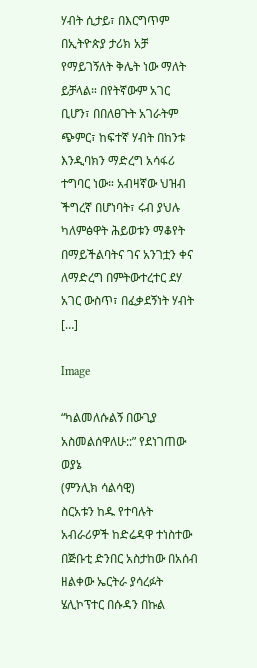ሃብት ሲታይ፣ በእርግጥም በኢትዮጵያ ታሪክ አቻ የማይገኝለት ቅሌት ነው ማለት ይቻላል። በየትኛውም አገር ቢሆን፣ በበለፀጉት አገራትም ጭምር፣ ከፍተኛ ሃብት በከንቱ እንዲባክን ማድረግ አሳፋሪ ተግባር ነው። አብዛኛው ህዝብ ችግረኛ በሆነባት፣ ሩብ ያህሉ ካለምፅዋት ሕይወቱን ማቆየት በማይችልባትና ገና አንገቷን ቀና ለማድረግ በምትውተረተር ደሃ አገር ውስጥ፣ በፈቃደኝነት ሃብት […]

Image

“ካልመለሱልኝ በውጊያ አስመልሰዋለሁ::” የደነገጠው ወያኔ
(ምንሊክ ሳልሳዊ)
ስርአቱን ከዱ የተባሉት አብራሪዎች ከድሬዳዋ ተነስተው በጅቡቲ ድንበር አስታከው በአሰብ ዘልቀው ኤርትራ ያሳረፉት ሄሊኮፕተር በሱዳን በኩል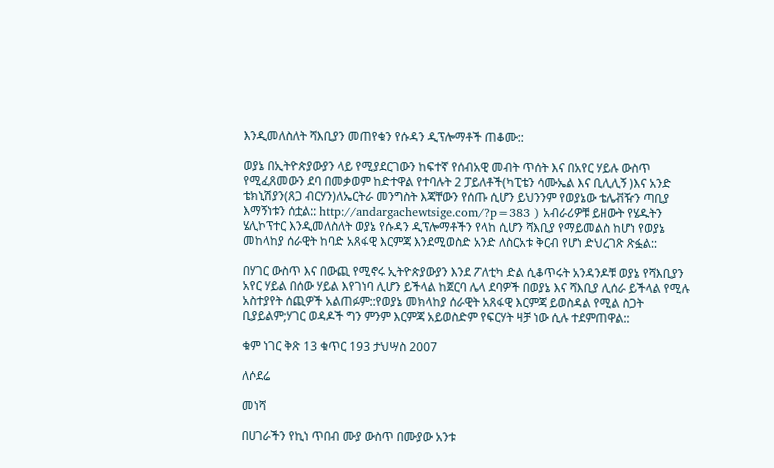እንዲመለስለት ሻእቢያን መጠየቁን የሱዳን ዲፕሎማቶች ጠቆሙ::

ወያኔ በኢትዮጵያውያን ላይ የሚያደርገውን ከፍተኛ የሰብአዊ መብት ጥሰት እና በአየር ሃይሉ ውስጥ የሚፈጸመውን ደባ በመቃወም ከድተዋል የተባሉት 2 ፓይለቶች(ካፒቴን ሳሙኤል እና ቢሊሊኝ )እና አንድ ቴክኒሽያን(ጸጋ ብርሃን)ለኤርትራ መንግስት እጃቸውን የሰጡ ሲሆን ይህንንም የወያኔው ቴሌቭዥን ጣቢያ እማኝነቱን ሰቷል:: http://andargachewtsige.com/?p=383 ) አብራሪዎቹ ይዘውት የሄዱትን ሄሊኮፕተር እንዲመለስለት ወያኔ የሱዳን ዲፕሎማቶችን የላከ ሲሆን ሻእቢያ የማይመልስ ከሆነ የወያኔ መከላከያ ሰራዊት ከባድ አጸፋዊ እርምጃ እንደሚወስድ አንድ ለስርአቱ ቅርብ የሆነ ድህረገጽ ጽፏል::

በሃገር ውስጥ እና በውጪ የሚኖሩ ኢትዮጵያውያን እንደ ፖለቲካ ድል ሲቆጥሩት አንዳንዶቹ ወያኔ የሻእቢያን አየር ሃይል በሰው ሃይል እየገነባ ሊሆን ይችላል ከጀርባ ሌላ ደባዎች በወያኔ እና ሻእቢያ ሊሰራ ይችላል የሚሉ አስተያየት ሰጪዎች አልጠፉም::የወያኔ መክላከያ ሰራዊት አጸፋዊ እርምጃ ይወስዳል የሚል ስጋት ቢያይልም;ሃገር ወዳዶች ግን ምንም እርምጃ አይወስድም የፍርሃት ዛቻ ነው ሲሉ ተደምጠዋል::

ቁም ነገር ቅጽ 13 ቁጥር 193 ታህሣስ 2007

ለሶደሬ

መነሻ

በሀገራችን የኪነ ጥበብ ሙያ ውስጥ በሙያው አንቱ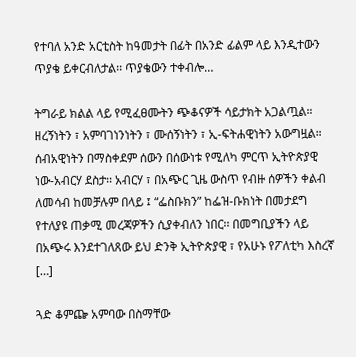የተባለ አንድ አርቲስት ከዓመታት በፊት በአንድ ፊልም ላይ እንዲተውን ጥያቄ ይቀርብለታል፡፡ ጥያቄውን ተቀብሎ…

ትግራይ ክልል ላይ የሚፈፀሙትን ጭቆናዎች ሳይታክት አጋልጧል። ዘረኝነትን ፣ አምባገነንነትን ፣ ሙሰኝነትን ፣ ኢ-ፍትሐዊነትን አውግዟል። ሰብአዊነትን በማስቀደም ሰውን በሰውነቱ የሚለካ ምርጥ ኢትዮጵያዊ ነው-አብርሃ ደስታ፡፡ አብርሃ ፣ በአጭር ጊዜ ውስጥ የብዙ ሰዎችን ቀልብ ለመሳብ ከመቻሉም በላይ ፤ “ፌስቡክን” ከፌዝ-ቡክነት በመታደግ የተለያዩ ጠቃሚ መረጃዎችን ሲያቀብለን ነበር፡፡ በመግቢያችን ላይ በአጭሩ እንደተገለጸው ይህ ድንቅ ኢትዮጵያዊ ፣ የአሁኑ የፖለቲካ እስረኛ […]

ጓድ ቆምጬ አምባው በስማቸው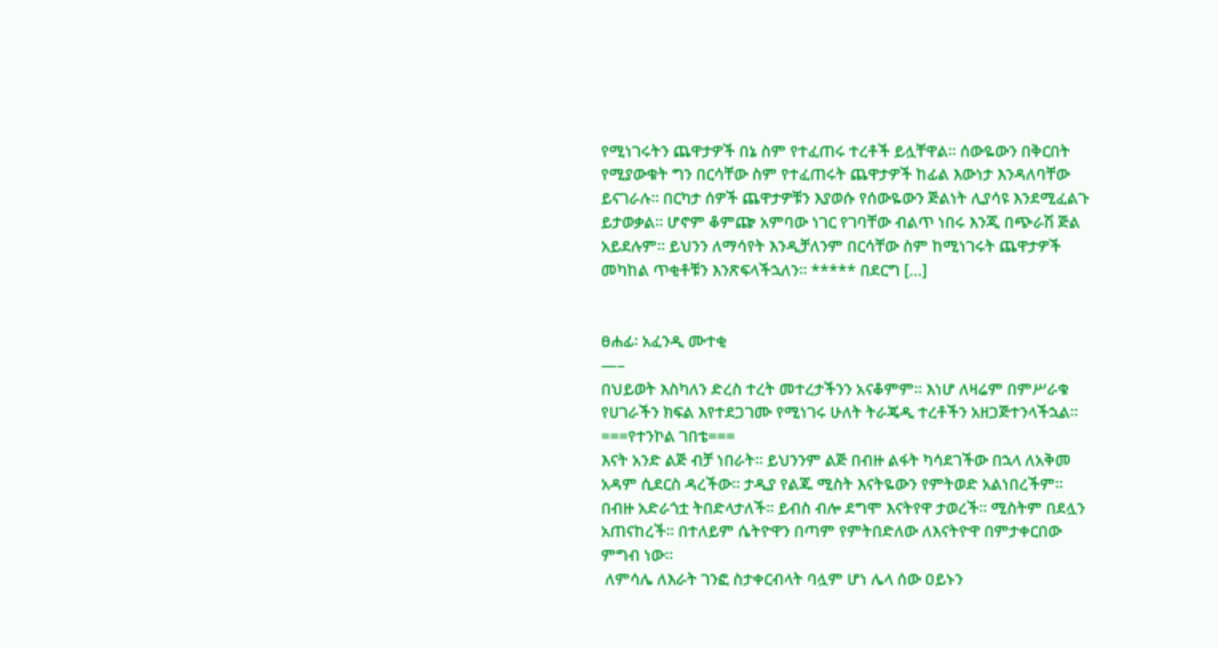የሚነገሩትን ጨዋታዎች በኔ ስም የተፈጠሩ ተረቶች ይሏቸዋል፡፡ ሰውዬውን በቅርበት የሚያውቁት ግን በርሳቸው ስም የተፈጠሩት ጨዋታዎች ከፊል እውነታ እንዳለባቸው ይናገራሉ፡፡ በርካታ ሰዎች ጨዋታዎቹን እያወሱ የሰውዬውን ጅልነት ሊያሳዩ እንደሚፈልጉ ይታወቃል፡፡ ሆኖም ቆምጬ አምባው ነገር የገባቸው ብልጥ ነበሩ እንጂ በጭራሽ ጅል አይደሉም፡፡ ይህንን ለማሳየት እንዲቻለንም በርሳቸው ስም ከሚነገሩት ጨዋታዎች መካከል ጥቂቶቹን እንጽፍላችኋለን፡፡ ***** በደርግ […]


ፀሐፊ፡ አፈንዲ ሙተቂ
—–
በህይወት እስካለን ድረስ ተረት መተረታችንን አናቆምም፡፡ እነሆ ለዛሬም በምሥራቁ የሀገራችን ክፍል እየተደጋገሙ የሚነገሩ ሁለት ትራጄዲ ተረቶችን አዘጋጅተንላችኋል፡፡
===የተንኮል ገበቴ===
እናት አንድ ልጅ ብቻ ነበራት፡፡ ይህንንም ልጅ በብዙ ልፋት ካሳደገችው በኋላ ለአቅመ አዳም ሲደርስ ዳረችው፡፡ ታዲያ የልጁ ሚስት እናትዬውን የምትወድ አልነበረችም፡፡ በብዙ አድራጎቷ ትበድላታለች፡፡ ይብስ ብሎ ደግሞ እናትየዋ ታወረች፡፡ ሚስትም በደሏን አጠናከረች፡፡ በተለይም ሴትዮዋን በጣም የምትበድለው ለእናትዮዋ በምታቀርበው ምግብ ነው፡፡
 ለምሳሌ ለእራት ገንፎ ስታቀርብላት ባሏም ሆነ ሌላ ሰው ዐይኑን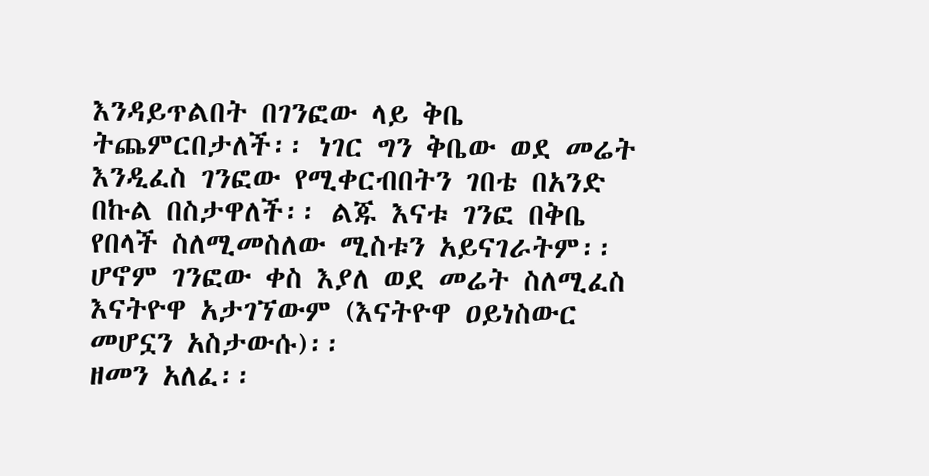እንዳይጥልበት በገንፎው ላይ ቅቤ ትጨምርበታለች፡፡ ነገር ግን ቅቤው ወደ መሬት እንዲፈስ ገንፎው የሚቀርብበትን ገበቴ በአንድ በኩል በስታዋለች፡፡ ልጁ እናቱ ገንፎ በቅቤ የበላች ስለሚመስለው ሚስቱን አይናገራትም፡፡ ሆኖም ገንፎው ቀስ እያለ ወደ መሬት ስለሚፈስ እናትዮዋ አታገኘውም (እናትዮዋ ዐይነስውር መሆኗን አስታውሱ)፡፡
ዘመን አለፈ፡፡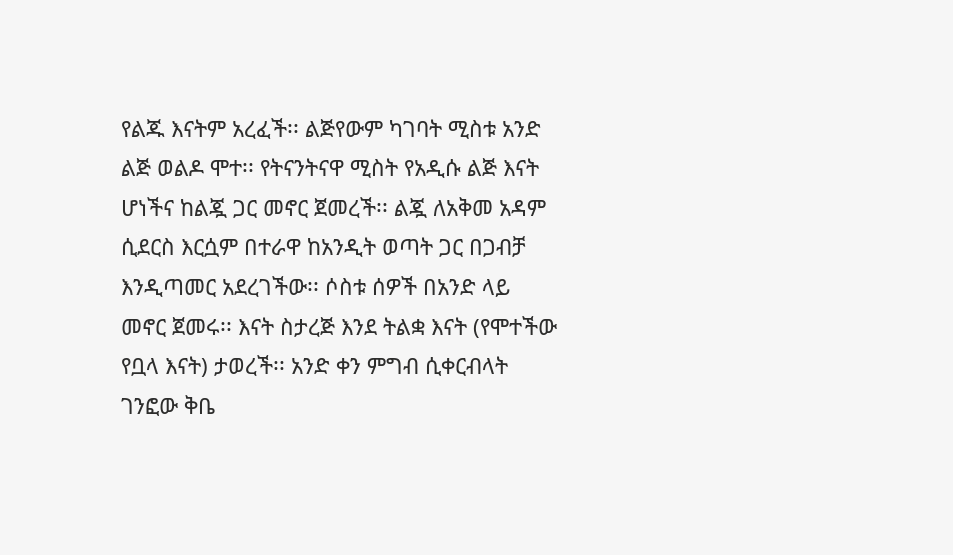የልጁ እናትም አረፈች፡፡ ልጅየውም ካገባት ሚስቱ አንድ ልጅ ወልዶ ሞተ፡፡ የትናንትናዋ ሚስት የአዲሱ ልጅ እናት ሆነችና ከልጇ ጋር መኖር ጀመረች፡፡ ልጇ ለአቅመ አዳም ሲደርስ እርሷም በተራዋ ከአንዲት ወጣት ጋር በጋብቻ እንዲጣመር አደረገችው፡፡ ሶስቱ ሰዎች በአንድ ላይ መኖር ጀመሩ፡፡ እናት ስታረጅ እንደ ትልቋ እናት (የሞተችው የቧላ እናት) ታወረች፡፡ አንድ ቀን ምግብ ሲቀርብላት ገንፎው ቅቤ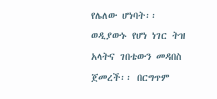የሌለው ሆነባት፡፡ ወዲያውኑ የሆነ ነገር ትዝ አላትና ገበቴውን መዳበስ ጀመረች፡፡ በርግጥም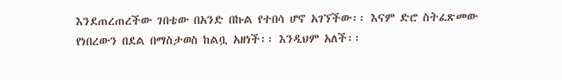እንደጠረጠረችው ገበቴው በአንድ በኩል የተበሳ ሆኖ አገኘችው፡፡ እናም ድሮ ስትፈጽመው የነበረውን በደል በማስታወስ ከልቧ አዘነች፡፡ እንዲህም አለች፡፡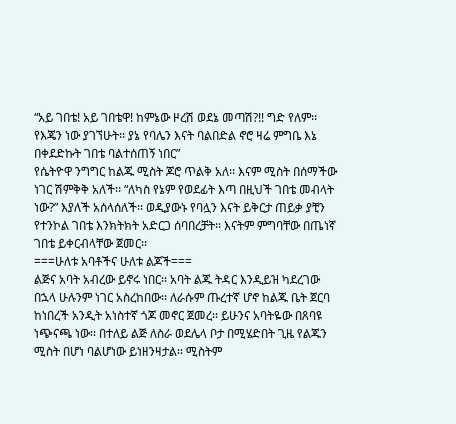“አይ ገበቴ! አይ ገበቴዋ! ከምኔው ዞረሽ ወደኔ መጣሽ?!! ግድ የለም፡፡ የእጄን ነው ያገኘሁት፡፡ ያኔ የባሌን እናት ባልበድል ኖሮ ዛሬ ምግቤ እኔ በቀደድኩት ገበቴ ባልተሰጠኝ ነበር”
የሴትዮዋ ንግግር ከልጁ ሚስት ጆሮ ጥልቅ አለ፡፡ እናም ሚስት በሰማችው ነገር ሽምቅቅ አለች፡፡ “ለካስ የኔም የወደፊት እጣ በዚህች ገበቴ መብላት ነው?” እያለች አሰላሰለች፡፡ ወዲያውኑ የባሏን እናት ይቅርታ ጠይቃ ያቺን የተንኮል ገበቴ እንክትክት አድርጋ ሰባበረቻት፡፡ እናትም ምግባቸው በጤነኛ ገበቴ ይቀርብላቸው ጀመር፡፡
===ሁለቱ አባቶችና ሁለቱ ልጆች===
ልጅና አባት አብረው ይኖሩ ነበር፡፡ አባት ልጁ ትዳር እንዲይዝ ካደረገው በኋላ ሁሉንም ነገር አስረከበው፡፡ ለራሱም ጡረተኛ ሆኖ ከልጁ ቤት ጀርባ ከነበረች አንዲት አነስተኛ ጎጆ መኖር ጀመረ፡፡ ይሁንና አባትዬው በጸባዩ ነጭናጫ ነው፡፡ በተለይ ልጅ ለስራ ወደሌላ ቦታ በሚሄድበት ጊዜ የልጁን ሚስት በሆነ ባልሆነው ይነዘንዛታል፡፡ ሚስትም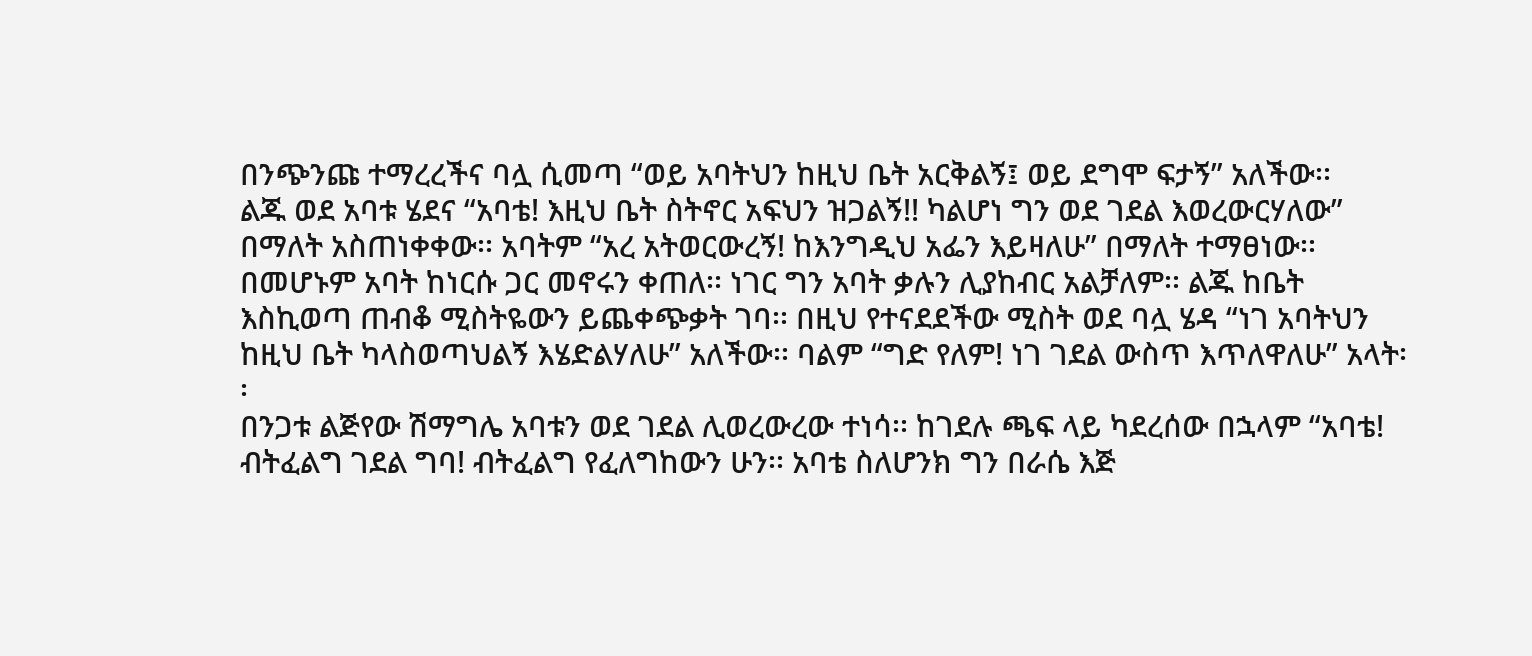በንጭንጩ ተማረረችና ባሏ ሲመጣ “ወይ አባትህን ከዚህ ቤት አርቅልኝ፤ ወይ ደግሞ ፍታኝ” አለችው፡፡
ልጁ ወደ አባቱ ሄደና “አባቴ! እዚህ ቤት ስትኖር አፍህን ዝጋልኝ!! ካልሆነ ግን ወደ ገደል እወረውርሃለው” በማለት አስጠነቀቀው፡፡ አባትም “አረ አትወርውረኝ! ከእንግዲህ አፌን እይዛለሁ” በማለት ተማፀነው፡፡ በመሆኑም አባት ከነርሱ ጋር መኖሩን ቀጠለ፡፡ ነገር ግን አባት ቃሉን ሊያከብር አልቻለም፡፡ ልጁ ከቤት እስኪወጣ ጠብቆ ሚስትዬውን ይጨቀጭቃት ገባ፡፡ በዚህ የተናደደችው ሚስት ወደ ባሏ ሄዳ “ነገ አባትህን ከዚህ ቤት ካላስወጣህልኝ እሄድልሃለሁ” አለችው፡፡ ባልም “ግድ የለም! ነገ ገደል ውስጥ እጥለዋለሁ” አላት፡፡
በንጋቱ ልጅየው ሽማግሌ አባቱን ወደ ገደል ሊወረውረው ተነሳ፡፡ ከገደሉ ጫፍ ላይ ካደረሰው በኋላም “አባቴ! ብትፈልግ ገደል ግባ! ብትፈልግ የፈለግከውን ሁን፡፡ አባቴ ስለሆንክ ግን በራሴ እጅ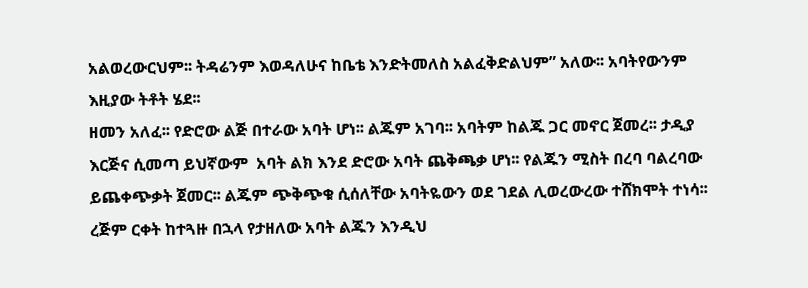አልወረውርህም፡፡ ትዳሬንም እወዳለሁና ከቤቴ እንድትመለስ አልፈቅድልህም” አለው፡፡ አባትየውንም እዚያው ትቶት ሄደ፡፡
ዘመን አለፈ፡፡ የድሮው ልጅ በተራው አባት ሆነ፡፡ ልጁም አገባ፡፡ አባትም ከልጁ ጋር መኖር ጀመረ፡፡ ታዲያ እርጅና ሲመጣ ይህኛውም  አባት ልክ እንደ ድሮው አባት ጨቅጫቃ ሆነ፡፡ የልጁን ሚስት በረባ ባልረባው ይጨቀጭቃት ጀመር፡፡ ልጁም ጭቅጭቁ ሲሰለቸው አባትዬውን ወደ ገደል ሊወረውረው ተሸክሞት ተነሳ፡፡ ረጅም ርቀት ከተጓዙ በኋላ የታዘለው አባት ልጁን እንዲህ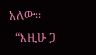አለው፡፡
  “እዚሁ ጋ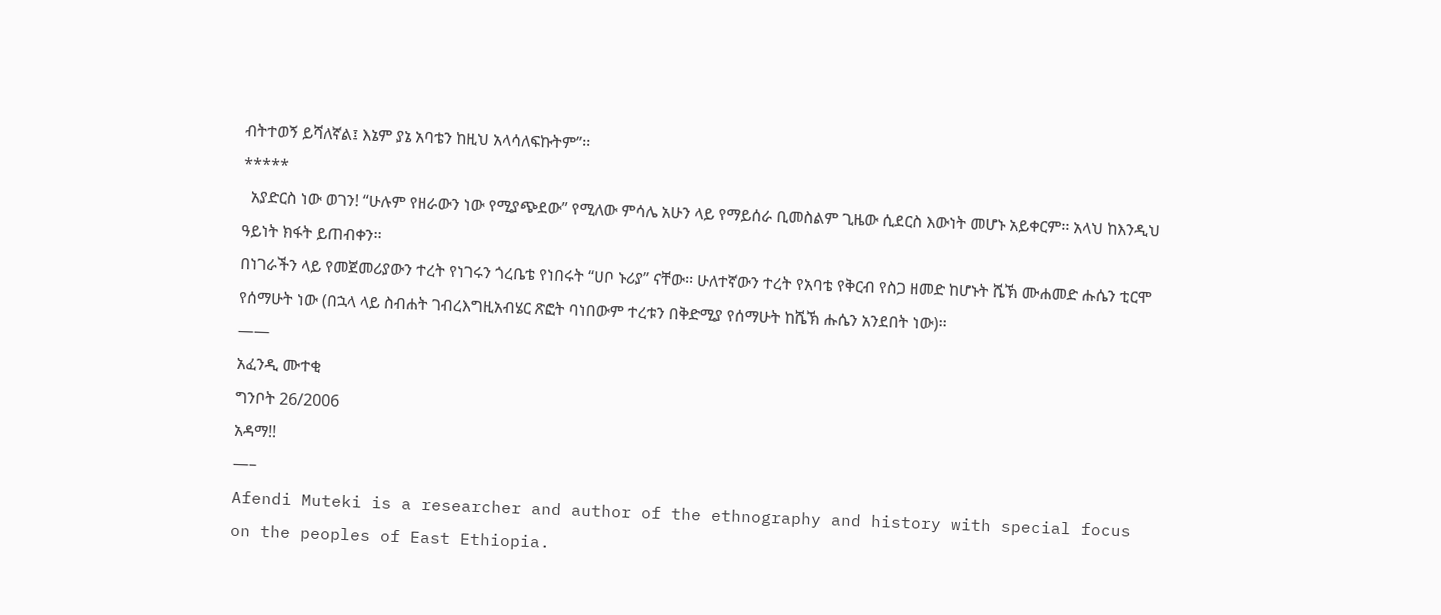ብትተወኝ ይሻለኛል፤ እኔም ያኔ አባቴን ከዚህ አላሳለፍኩትም”፡፡
*****
  አያድርስ ነው ወገን! “ሁሉም የዘራውን ነው የሚያጭደው” የሚለው ምሳሌ አሁን ላይ የማይሰራ ቢመስልም ጊዜው ሲደርስ እውነት መሆኑ አይቀርም፡፡ አላህ ከእንዲህ ዓይነት ክፋት ይጠብቀን፡፡
በነገራችን ላይ የመጀመሪያውን ተረት የነገሩን ጎረቤቴ የነበሩት “ሀቦ ኑሪያ” ናቸው፡፡ ሁለተኛውን ተረት የአባቴ የቅርብ የስጋ ዘመድ ከሆኑት ሼኽ ሙሐመድ ሑሴን ቲርሞ የሰማሁት ነው (በኋላ ላይ ስብሐት ገብረእግዚአብሄር ጽፎት ባነበውም ተረቱን በቅድሚያ የሰማሁት ከሼኽ ሑሴን አንደበት ነው)፡፡
——
አፈንዲ ሙተቂ
ግንቦት 26/2006
አዳማ!!
—–
Afendi Muteki is a researcher and author of the ethnography and history with special focus on the peoples of East Ethiopia.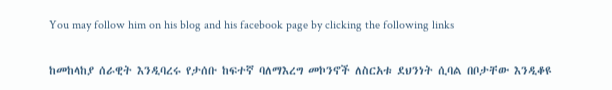You may follow him on his blog and his facebook page by clicking the following links

ከመከላከያ ሰራዊት እንዲባረሩ የታሰቡ ከፍተኛ ባለማእረግ መኮንኖች ለስርአቱ ደህንነት ሲባል በቦታቸው እንዲቆዩ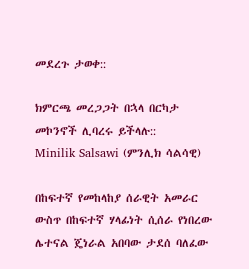መደረጉ ታወቀ::

ክምርጫ መረጋጋት በኋላ በርካታ መኮንኖች ሊባረሩ ይችላሉ::
Minilik Salsawi (ምንሊክ ሳልሳዊ)

በከፍተኛ የመከላከያ ሰራዊት አመራር ውስጥ በከፍተኛ ሃላፊነት ሲሰራ የነበረው ሌተናል ጄነራል አበባው ታደሰ ባለፈው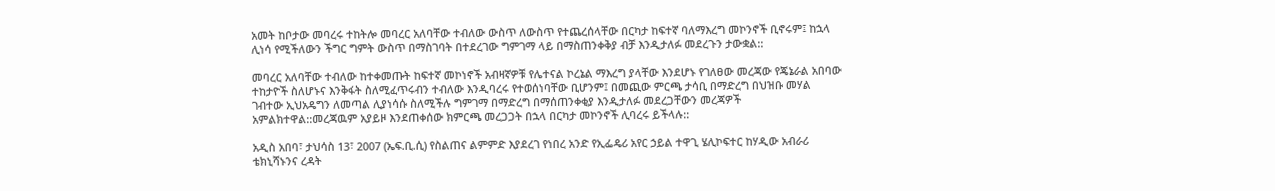አመት ከቦታው መባረሩ ተከትሎ መባረር አለባቸው ተብለው ውስጥ ለውስጥ የተጨረሰላቸው በርካታ ከፍተኛ ባለማእረግ መኮንኖች ቢኖሩም፤ ከኋላ ሊነሳ የሚችለውን ችግር ግምት ውስጥ በማስገባት በተደረገው ግምገማ ላይ በማስጠንቀቅያ ብቻ እንዲታለፉ መደረጉን ታውቋል::

መባረር አለባቸው ተብለው ከተቀመጡት ከፍተኛ መኮነኖች አብዛኛዎቹ የሌተናል ኮረኔል ማእረግ ያላቸው እንደሆኑ የገለፀው መረጃው የጄኔራል አበባው ተከታዮች ስለሆኑና እንቅፋት ስለሚፈጥሩብን ተብለው እንዲባረሩ የተወሰነባቸው ቢሆንም፤ በመጪው ምርጫ ታሳቢ በማድረግ በህዝቡ መሃል ገብተው ኢህአዴግን ለመጣል ሊያነሳሱ ስለሚችሉ ግምገማ በማድረግ በማሰጠንቀቂያ እንዲታለፉ መደረጋቸውን መረጃዎች አምልክተዋል::መረጃዉም አያይዞ እንደጠቀሰው ክምርጫ መረጋጋት በኋላ በርካታ መኮንኖች ሊባረሩ ይችላሉ::

አዲስ አበባ፣ ታህሳስ 13፣ 2007 (ኤፍ.ቢ.ሲ) የስልጠና ልምምድ እያደረገ የነበረ አንድ የኢፌዴሪ አየር ኃይል ተዋጊ ሄሊኮፍተር ከሃዲው አብራሪ ቴክኒሻኑንና ረዳት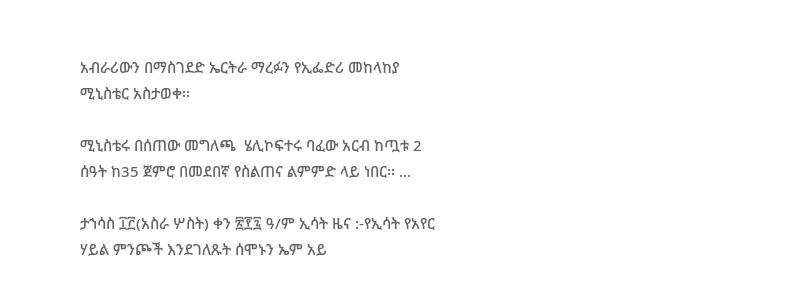አብራሪውን በማስገደድ ኤርትራ ማረፉን የኢፌድሪ መከላከያ ሚኒስቴር አስታወቀ፡፡

ሚኒስቴሩ በሰጠው መግለጫ  ሄሊኮፍተሩ ባፈው አርብ ከጧቱ 2 ሰዓት ከ35 ጀምሮ በመደበኛ የስልጠና ልምምድ ላይ ነበር፡፡ …

ታኀሳስ ፲፫(አስራ ሦስት) ቀን ፳፻፯ ዓ/ም ኢሳት ዜና :-የኢሳት የአየር ሃይል ምንጮች እንደገለጹት ሰሞኑን ኤም አይ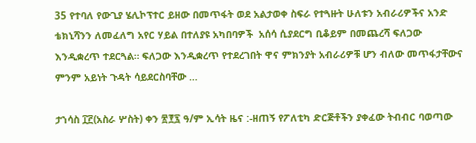35 የተባለ የውጊያ ሄሊኮፕተር ይዘው በመጥፋት ወደ አልታወቀ ስፍራ የተጓዙት ሁለቱን አብራሪዎችና አንድ ቴክኒሻንን ለመፈለግ አየር ሃይል በተለያዩ አካበባዎች  አሰሳ ሲያደርግ ቢቆይም በመጨረሻ ፍለጋው እንዲቋረጥ ተደርጓል። ፍለጋው እንዲቋረጥ የተደረገበት ዋና ምክንያት አብራሪዎቹ ሆን ብለው መጥፋታቸውና ምንም አይነት ጉዳት ሳይደርስባቸው …

ታኀሳስ ፲፫(አስራ ሦስት) ቀን ፳፻፯ ዓ/ም ኢሳት ዜና :-ዘጠኝ የፖለቲካ ድርጅቶችን ያቀፈው ትብብር ባወጣው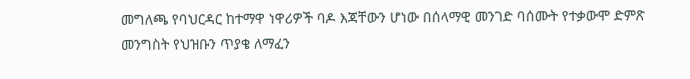መግለጫ የባህርዳር ከተማዋ ነዋሪዎች ባዶ እጃቸውን ሆነው በሰላማዊ መንገድ ባሰሙት የተቃውሞ ድምጽ መንግስት የህዝቡን ጥያቄ ለማፈን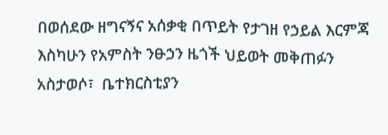በወሰደው ዘግናኝና አሰቃቂ በጥይት የታገዘ የኃይል እርምጃ እስካሁን የአምስት ንፁኃን ዜጎች ህይወት መቅጠፉን አስታወሶ፣  ቤተክርስቲያን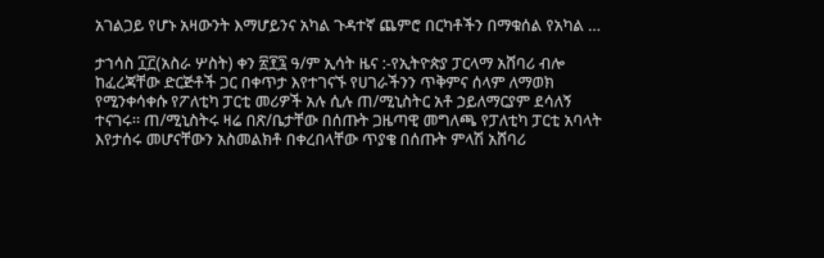አገልጋይ የሆኑ አዛውንት እማሆይንና አካል ጉዳተኛ ጨምሮ በርካቶችን በማቁሰል የአካል …

ታኀሳስ ፲፫(አስራ ሦስት) ቀን ፳፻፯ ዓ/ም ኢሳት ዜና :-የኢትዮጵያ ፓርላማ አሸባሪ ብሎ ከፈረጃቸው ድርጅቶች ጋር በቀጥታ እየተገናኙ የሀገራችንን ጥቅምና ሰላም ለማወክ የሚንቀሳቀሱ የፖለቲካ ፓርቲ መሪዎች አሉ ሲሉ ጠ/ሚኒስትር አቶ ኃይለማርያም ደሳለኝ ተናገሩ፡፡ ጠ/ሚኒስትሩ ዛሬ በጽ/ቤታቸው በሰጡት ጋዜጣዊ መግለጫ የፓለቲካ ፓርቲ አባላት እየታሰሩ መሆናቸውን አስመልክቶ በቀረበላቸው ጥያቄ በሰጡት ምላሽ አሸባሪ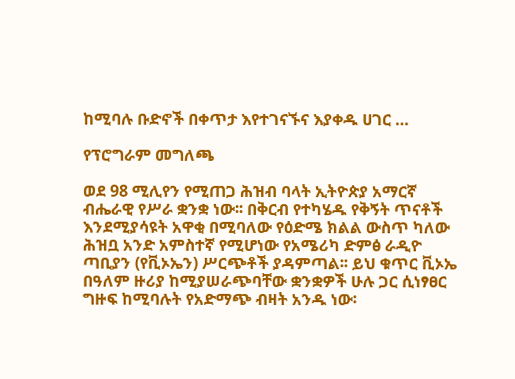ከሚባሉ ቡድኖች በቀጥታ እየተገናኙና እያቀዱ ሀገር …

የፕሮግራም መግለጫ

ወደ 98 ሚሊየን የሚጠጋ ሕዝብ ባላት ኢትዮጵያ አማርኛ ብሔራዊ የሥራ ቋንቋ ነው፡፡ በቅርብ የተካሄዱ የቅኝት ጥናቶች እንደሚያሳዩት አዋቂ በሚባለው የዕድሜ ክልል ውስጥ ካለው ሕዝቧ አንድ አምስተኛ የሚሆነው የአሜሪካ ድምፅ ራዲዮ ጣቢያን (የቪኦኤን) ሥርጭቶች ያዳምጣል፡፡ ይህ ቁጥር ቪኦኤ በዓለም ዙሪያ ከሚያሠራጭባቸው ቋንቋዎች ሁሉ ጋር ሲነፃፀር ግዙፍ ከሚባሉት የአድማጭ ብዛት አንዱ ነው፡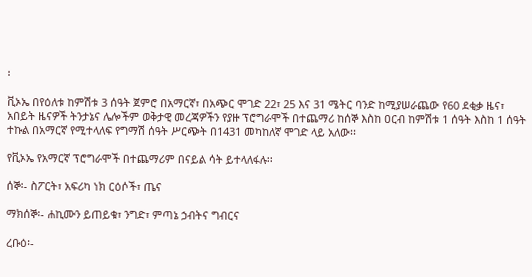፡

ቪኦኤ በየዕለቱ ከምሽቱ 3 ሰዓት ጀምሮ በአማርኛ፣ በአጭር ሞገድ 22፣ 25 እና 31 ሜትር ባንድ ከሚያሠራጨው የ60 ደቂቃ ዜና፣ አበይት ዜናዎች ትንታኔና ሌሎችም ወቅታዊ መረጃዎችን የያዙ ፕሮግራሞች በተጨማሪ ከሰኞ እስከ ዐርብ ከምሽቱ 1 ሰዓት እስከ 1 ሰዓት ተኩል በአማርኛ የሚተላለፍ የግማሽ ሰዓት ሥርጭት በ1431 መካከለኛ ሞገድ ላይ አለው፡፡

የቪኦኤ የአማርኛ ፕሮግራሞች በተጨማሪም በናይል ሳት ይተላለፋሉ፡፡

ሰኞ፡- ስፖርት፣ አፍሪካ ነክ ርዕሶች፣ ጤና

ማክሰኞ፡- ሐኪሙን ይጠይቁ፣ ንግድ፣ ምጣኔ ኃብትና ግብርና

ረቡዕ፡-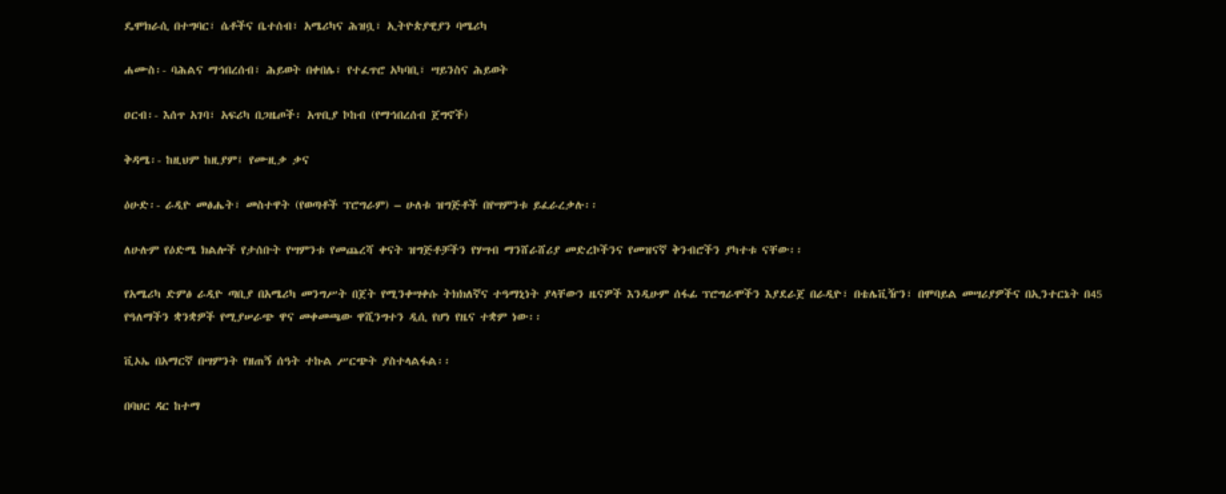ዴሞክራሲ በተግባር፣ ሴቶችና ቤተሰብ፣ አሜሪካና ሕዝቧ፣ ኢትዮጵያዊያን ባሜሪካ

ሐሙስ፡- ባሕልና ማኅበረሰብ፣ ሕይወት በቀበሌ፣ የተፈጥሮ አካባቢ፣ ሣይንስና ሕይወት

ዐርብ፡- እሰጥ አገባ፣ አፍሪካ በጋዜጦች፡ አጥቢያ ኮከብ (የማኅበረሰብ ጀግኖች)

ቅዳሜ፡- ከዚህም ከዚያም፤ የሙዚቃ ቃና

ዕሁድ፡- ራዲዮ መፅሔት፣ መስተዋት (የወጣቶች ፕሮግራም) – ሁለቱ ዝግጅቶች በየሣምንቱ ይፈራረቃሉ፡፡

ለሁሉም የዕድሜ ክልሎች የታሰቡት የሣምንቱ የመጨረሻ ቀናት ዝግጅቶቻችን የሃሣብ ማንሸራሸሪያ መድረኮችንና የመዝናኛ ቅንብሮችን ያካተቱ ናቸው፡፡

የአሜሪካ ድምፅ ራዲዮ ጣቢያ በአሜሪካ መንግሥት በጀት የሚንቀሣቀሱ ትክክለኛና ተዓማኒነት ያላቸውን ዜናዎች እንዲሁም ሰፋፊ ፕሮግራሞችን እያደራጀ በራዲዮ፣ በቴሌቪዥን፣ በሞባይል መሣሪያዎችና በኢንተርኔት በ45 የዓለማችን ቋንቋዎች የሚያሠራጭ ዋና መቀመጫው ዋሺንግተን ዲሲ የሆነ የዜና ተቋም ነው፡፡

ቪኦኤ በአማርኛ በሣምንት የዘጠኝ ሰዓት ተኩል ሥርጭት ያስተላልፋል፡፡

በባህር ዳር ከተማ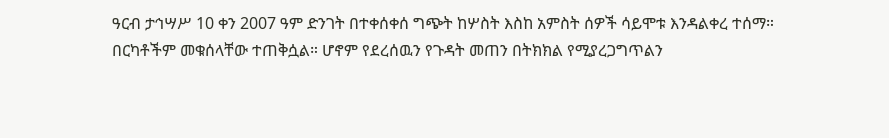ዓርብ ታኅሣሥ 10 ቀን 2007 ዓም ድንገት በተቀሰቀሰ ግጭት ከሦስት እስከ አምስት ሰዎች ሳይሞቱ እንዳልቀረ ተሰማ። በርካቶችም መቁሰላቸው ተጠቅሷል። ሆኖም የደረሰዉን የጉዳት መጠን በትክክል የሚያረጋግጥልን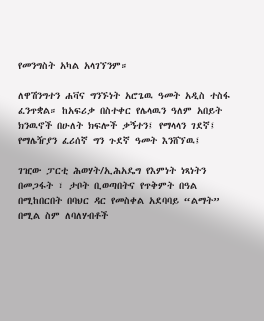የመንግስት አካል አላገኘንም።

ለዋሽንግተን ሐቫና ግንኙነት አሮጌዉ ዓመት አዲስ ተስፋ ፈንጥቋል። ከአፍሪቃ በስተቀር የሌላዉን ዓለም አበይት ክንዉኖች በሁለት ክፍሎች ቃኝተን፤ የማላላን ገደኛ፤ የማሌዥያን ፈሪሰኛ ግን ጉደኛ ዓመት እንሸኘዉ፤

ገዢው ፓርቲ ሕወሃት/ኢሕአዴግ የእምነት ነጻነትን በመጋፋት ፣ ታቦት ቢወጣበትና የጥቅምት በዓል በሚከበርበት በባህር ዳር የመስቀል አደባባይ “ልማት” በሚል ስም ለባለሃብቶች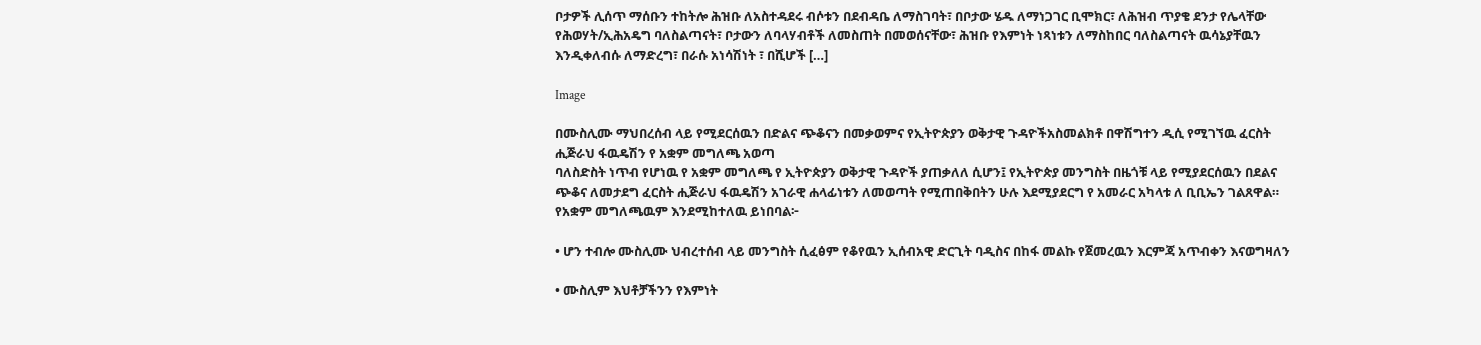ቦታዎች ሊሰጥ ማሰቡን ተከትሎ ሕዝቡ ለአስተዳደሩ ብሶቱን በደብዳቤ ለማስገባት፣ በቦታው ሄዱ ለማነጋገር ቢሞክር፣ ለሕዝብ ጥያቄ ደንታ የሌላቸው የሕወሃት/ኢሕአዴግ ባለስልጣናት፣ ቦታውን ለባላሃብቶች ለመስጠት በመወሰናቸው፣ ሕዝቡ የእምነት ነጻነቱን ለማስከበር ባለስልጣናት ዉሳኔያቸዉን እንዲቀለብሱ ለማድረግ፣ በራሱ አነሳሽነት ፣ በሺሆች […]

Image

በሙስሊሙ ማህበረሰብ ላይ የሚደርሰዉን በድልና ጭቆናን በመቃወምና የኢትዮጵያን ወቅታዊ ጉዳዮችአስመልክቶ በዋሽግተን ዲሲ የሚገኘዉ ፈርስት ሒጅራህ ፋዉዴሽን የ አቋም መግለጫ አወጣ
ባለስድስት ነጥብ የሆነዉ የ አቋም መግለጫ የ ኢትዮጵያን ወቅታዊ ጉዳዮች ያጠቃለለ ሲሆን፤ የኢትዮጵያ መንግስት በዜጎቹ ላይ የሚያደርሰዉን በደልና ጭቆና ለመታደግ ፈርስት ሒጅራህ ፋዉዴሽን አገራዊ ሐላፊነቱን ለመወጣት የሚጠበቅበትን ሁሉ እደሚያደርግ የ አመራር አካላቱ ለ ቢቢኤን ገልጸዋል። የአቋም መግለጫዉም እንደሚከተለዉ ይነበባል፦

• ሆን ተብሎ ሙስሊሙ ህብረተሰብ ላይ መንግስት ሲፈፅም የቆየዉን ኢሰብአዊ ድርጊት ባዲስና በከፋ መልኩ የጀመረዉን እርምጃ አጥብቀን እናወግዛለን

• ሙስሊም እህቶቻችንን የእምነት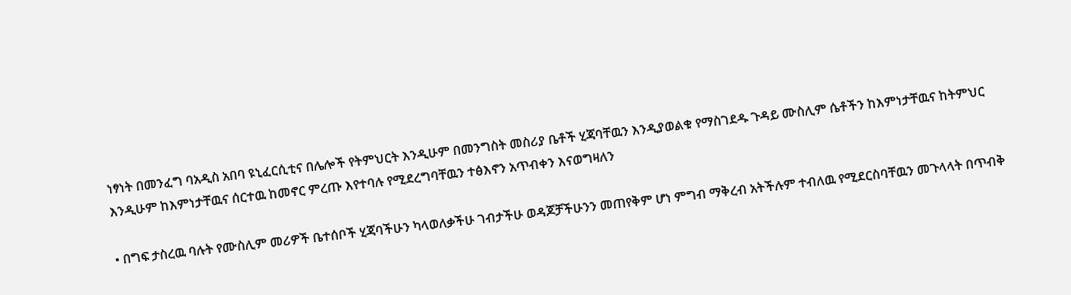ነፃነት በመንፈግ ባአዲስ አበባ ዩኒፈርሲቲና በሌሎች የትምህርት እንዲሁም በመንግስት መስሪያ ቤቶች ሂጃባቸዉን እንዲያወልቁ የማስገደዱ ጉዳይ ሙስሊም ሴቶችን ከእምነታቸዉና ከትምህር እንዲሁም ከእምነታቸዉና ሰርተዉ ከመኖር ምረጡ እየተባሉ የሚደረግባቸዉን ተፅእኖን አጥብቀን እናወግዛለን

• በግፍ ታስረዉ ባሉት የሙስሊም መሪዎች ቤተሰቦች ሂጃባችሁን ካላወለቃችሁ ገብታችሁ ወዳጆቻችሁንን መጠየቅም ሆነ ምግብ ማቅረብ አትችሉም ተብለዉ የሚደርስባቸዉን መጉላላት በጥብቅ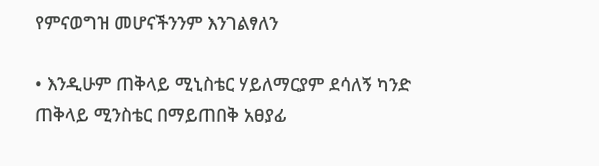የምናወግዝ መሆናችንንም እንገልፃለን

• እንዲሁም ጠቅላይ ሚኒስቴር ሃይለማርያም ደሳለኝ ካንድ ጠቅላይ ሚንስቴር በማይጠበቅ አፀያፊ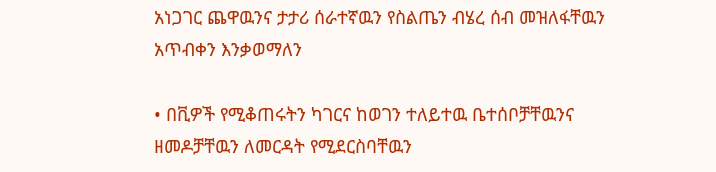አነጋገር ጨዋዉንና ታታሪ ሰራተኛዉን የስልጤን ብሄረ ሰብ መዝለፋቸዉን አጥብቀን እንቃወማለን

• በቪዎች የሚቆጠሩትን ካገርና ከወገን ተለይተዉ ቤተሰቦቻቸዉንና ዘመዶቻቸዉን ለመርዳት የሚደርስባቸዉን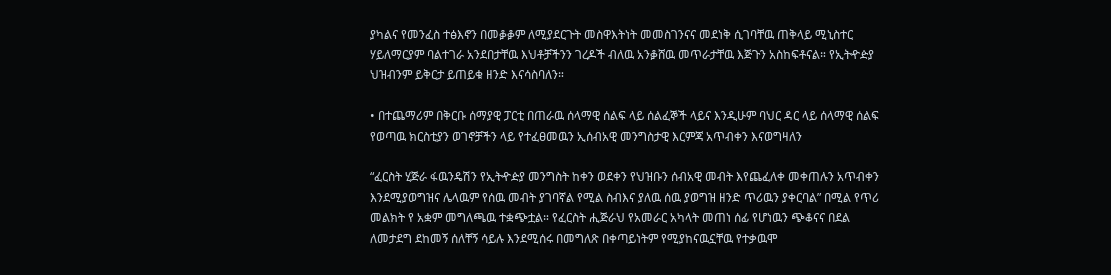ያካልና የመንፈስ ተፅእኖን በመቇቇም ለሚያደርጉት መስዋእትነት መመስገንናና መደነቅ ሲገባቸዉ ጠቅላይ ሚኒስተር ሃይለማርያም ባልተገራ አንደበታቸዉ እህቶቻችንን ገረዶች ብለዉ አንቇሸዉ መጥራታቸዉ እጅጉን አስከፍቶናል። የኢትዯዽያ ህዝብንም ይቅርታ ይጠይቁ ዘንድ እናሳስባለን።

• በተጨማሪም በቅርቡ ሰማያዊ ፓርቲ በጠራዉ ሰላማዊ ሰልፍ ላይ ሰልፈኞች ላይና እንዲሁም ባህር ዳር ላይ ሰላማዊ ሰልፍ የወጣዉ ክርስቲያን ወገኖቻችን ላይ የተፈፀመዉን ኢሰብአዊ መንግስታዊ እርምጃ አጥብቀን እናወግዛለን

“ፈርስት ሂጅራ ፋዉንዴሽን የኢትዯዽያ መንግስት ከቀን ወደቀን የህዝቡን ሰብአዊ መብት እየጨፈለቀ መቀጠሉን አጥብቀን እንደሚያወግዝና ሌላዉም የሰዉ መብት ያገባኛል የሚል ስብእና ያለዉ ሰዉ ያወግዝ ዘንድ ጥሪዉን ያቀርባል” በሚል የጥሪ መልክት የ አቋም መግለጫዉ ተቋጭቷል። የፈርስት ሒጅራህ የአመራር አካላት መጠነ ሰፊ የሆነዉን ጭቆናና በደል ለመታደግ ደከመኝ ሰለቸኝ ሳይሉ እንደሚሰሩ በመግለጽ በቀጣይነትም የሚያከናዉኗቸዉ የተቃዉሞ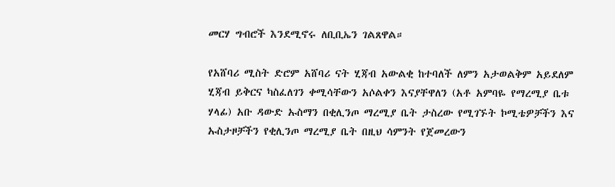መርሃ ግብሮች እንደሚኖሩ ለቢቢኤን ገልጸዋል።

የአሸባሪ ሚስት ድሮም አሸባሪ ናት ሂጃብ አውልቂ ከተባለች ለምን አታወልቅም አይደለም ሂጃብ ይቅርና ካስፈለገን ቀሚሳቸውን አሶልቀን እናያቸዋለን (አቶ አምባዬ የማረሚያ ቤቱ ሃላፊ) አቡ ዳውድ ኡስማን በቂሊንጦ ማረሚያ ቤት ታስረው የሚገኙት ኮሚቴዎቻችን እና ኡስታዞቻችን የቂሊንጦ ማረሚያ ቤት በዚህ ሳምንት የጀመረውን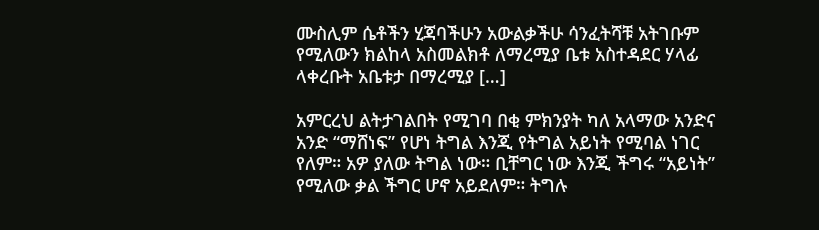ሙስሊም ሴቶችን ሂጃባችሁን አውልቃችሁ ሳንፈትሻቹ አትገቡም የሚለውን ክልከላ አስመልክቶ ለማረሚያ ቤቱ አስተዳደር ሃላፊ ላቀረቡት አቤቱታ በማረሚያ […]

አምርረህ ልትታገልበት የሚገባ በቂ ምክንያት ካለ አላማው አንድና አንድ “ማሸነፍ” የሆነ ትግል እንጂ የትግል አይነት የሚባል ነገር የለም። አዎ ያለው ትግል ነው። ቢቸግር ነው እንጂ ችግሩ “አይነት” የሚለው ቃል ችግር ሆኖ አይደለም። ትግሉ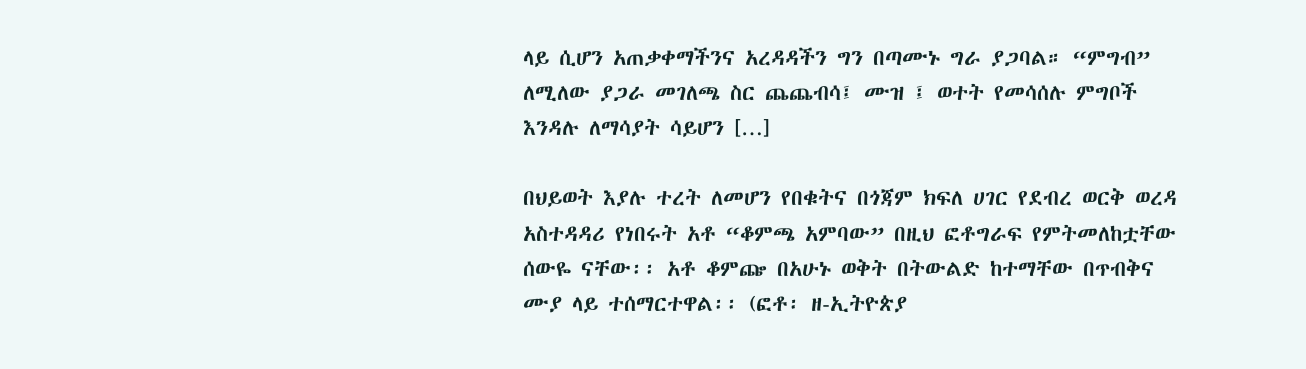ላይ ሲሆን አጠቃቀማችንና አረዳዳችን ግን በጣሙኑ ግራ ያጋባል። “ምግብ” ለሚለው ያጋራ መገለጫ ስር ጨጨብሳ፤ ሙዝ ፤ ወተት የመሳሰሉ ምግቦች እንዳሉ ለማሳያት ሳይሆን […]

በህይወት እያሉ ተረት ለመሆን የበቁትና በጎጃም ክፍለ ሀገር የደብረ ወርቅ ወረዳ አስተዳዳሪ የነበሩት አቶ “ቆምጫ አምባው” በዚህ ፎቶግራፍ የምትመለከቷቸው ሰውዬ ናቸው፡፡ አቶ ቆምጬ በአሁኑ ወቅት በትውልድ ከተማቸው በጥብቅና ሙያ ላይ ተሰማርተዋል፡፡ (ፎቶ፡ ዘ-ኢትዮጵያ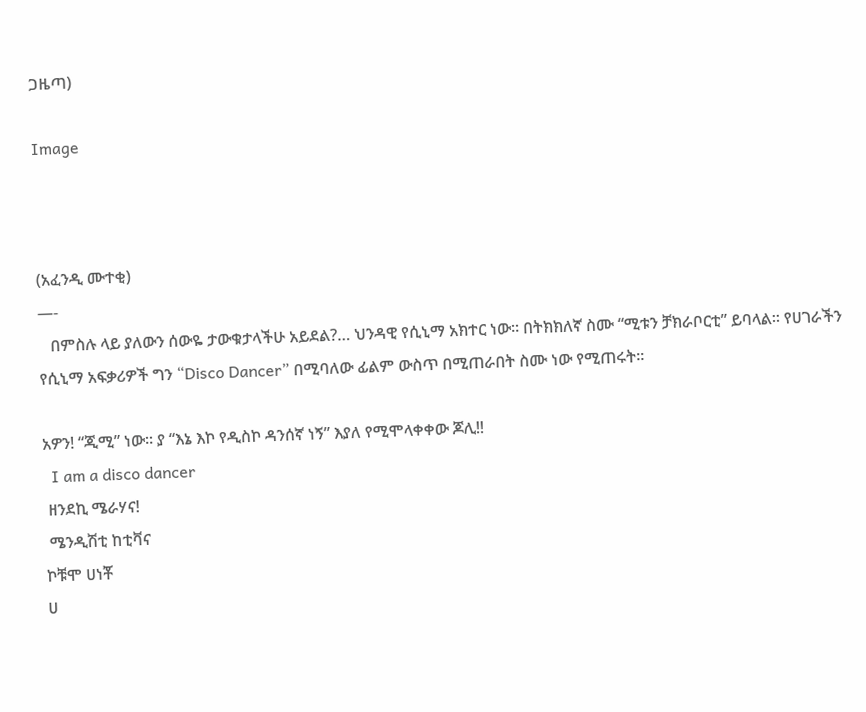ጋዜጣ)

Image



(አፈንዲ ሙተቂ)
—-
   በምስሉ ላይ ያለውን ሰውዬ ታውቁታላችሁ አይደል?… ህንዳዊ የሲኒማ አክተር ነው፡፡ በትክክለኛ ስሙ “ሚቱን ቻክራቦርቲ” ይባላል፡፡ የሀገራችን የሲኒማ አፍቃሪዎች ግን “Disco Dancer” በሚባለው ፊልም ውስጥ በሚጠራበት ስሙ ነው የሚጠሩት፡፡

አዎን! “ጂሚ” ነው፡፡ ያ “እኔ እኮ የዲስኮ ዳንሰኛ ነኝ” እያለ የሚሞላቀቀው ጆሊ!!
  I am a disco dancer
 ዘንደኪ ሜራሃና!
 ሜንዲሽቲ ከቲቫና
ኮቹሞ ሀነቾ
ሀ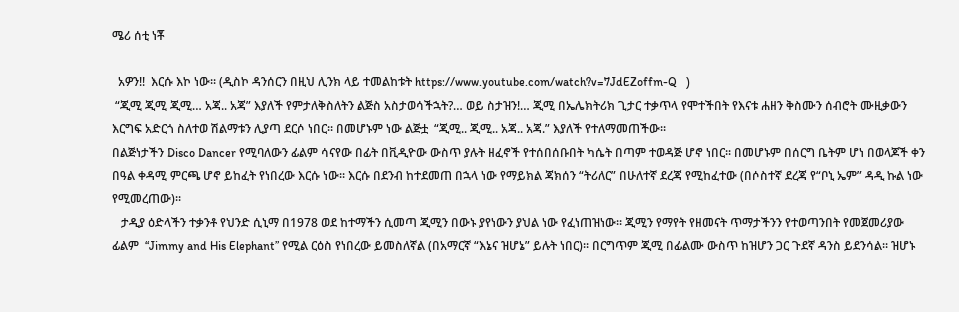ሜሪ ሰቲ ነቾ

  አዎን!!  እርሱ እኮ ነው፡፡ (ዲስኮ ዳንሰርን በዚህ ሊንክ ላይ ተመልከቱት https://www.youtube.com/watch?v=7JdEZoffm-Q   )
 “ጂሚ ጂሚ ጂሚ… አጃ.. አጃ” እያለች የምታለቅስለትን ልጅስ አስታወሳችኋት?… ወይ ስታዝን!… ጂሚ በኤሌክትሪክ ጊታር ተቃጥላ የሞተችበት የእናቱ ሐዘን ቅስሙን ሰብሮት ሙዚቃውን እርግፍ አድርጎ ስለተወ ሽልማቱን ሊያጣ ደርሶ ነበር፡፡ በመሆኑም ነው ልጅቷ  “ጂሚ.. ጂሚ.. አጃ.. አጃ.” እያለች የተለማመጠችው፡፡
በልጅነታችን Disco Dancer የሚባለውን ፊልም ሳናየው በፊት በቪዲዮው ውስጥ ያሉት ዘፈኖች የተሰበሰቡበት ካሴት በጣም ተወዳጅ ሆኖ ነበር፡፡ በመሆኑም በሰርግ ቤትም ሆነ በወላጆች ቀን በዓል ቀዳሚ ምርጫ ሆኖ ይከፈት የነበረው እርሱ ነው፡፡ እርሱ በደንብ ከተደመጠ በኋላ ነው የማይክል ጃክሰን “ትሪለር” በሁለተኛ ደረጃ የሚከፈተው (በሶስተኛ ደረጃ የ“ቦኒ ኤም” ዳዲ ኩል ነው የሚመረጠው)፡፡
   ታዲያ ዕድላችን ተቃንቶ የህንድ ሲኒማ በ1978 ወደ ከተማችን ሲመጣ ጂሚን በውኑ ያየነውን ያህል ነው የፈነጠዝነው፡፡ ጂሚን የማየት የዘመናት ጥማታችንን የተወጣንበት የመጀመሪያው ፊልም  “Jimmy and His Elephant” የሚል ርዕስ የነበረው ይመስለኛል (በአማርኛ “እኔና ዝሆኔ” ይሉት ነበር)፡፡ በርግጥም ጂሚ በፊልሙ ውስጥ ከዝሆን ጋር ጉደኛ ዳንስ ይደንሳል፡፡ ዝሆኑ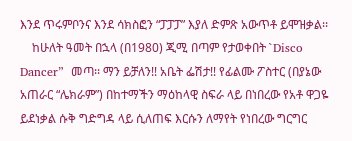እንደ ጥሩምቦንና እንደ ሳክስፎን “ፓፓፓ” እያለ ድምጽ አውጥቶ ይሞዝቃል፡፡
    ከሁለት ዓመት በኋላ (በ1980) ጂሚ በጣም የታወቀበት `Disco Dancer”  መጣ፡፡ ማን ይቻለን!! አቤት ፌሽታ!! የፊልሙ ፖስተር (በያኔው አጠራር “ሌክራም”) በከተማችን ማዕከላዊ ስፍራ ላይ በነበረው የአቶ ዋጋዬ ይደነቃል ሱቅ ግድግዳ ላይ ሲለጠፍ እርሱን ለማየት የነበረው ግርግር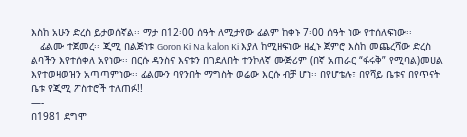እስከ አሁን ድረስ ይታወሰኛል፡፡ ማታ በ12፡00 ሰዓት ለሚታየው ፊልም ከቀኑ 7፡00 ሰዓት ነው የተሰለፍነው፡፡
   ፊልሙ ተጀመረ፡፡ ጂሚ በልጅነቱ Goron Ki Na kalon Ki እያለ ከሚዘፍነው ዘፈኑ ጀምሮ እስከ መጨረሻው ድረስ ልባችን እየተሰቀለ አየነው፡፡ በርሱ ዳንስና እናቱን በገደለበት ተንኮለኛ ሙጅሪም (በኛ አጠራር “ፋሩቅ” የሚባል)መሀል እየተወዛወዝን አጣጣምነው፡፡ ፊልሙን ባየንበት ማግስት ወሬው እርሱ ብቻ ሆነ፡፡ በየሆቴሉ፣ በየሻይ ቤቱና በየጥናት ቤቱ የጂሚ ፖስተሮች ተለጠፉ!!
—-
በ1981 ደግሞ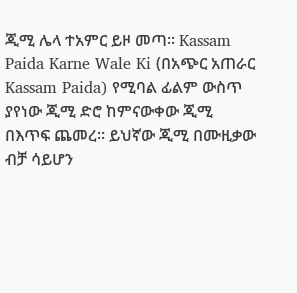ጂሚ ሌላ ተአምር ይዞ መጣ፡፡ Kassam Paida Karne Wale Ki (በአጭር አጠራር Kassam Paida) የሚባል ፊልም ውስጥ ያየነው ጂሚ ድሮ ከምናውቀው ጂሚ በእጥፍ ጨመረ፡፡ ይህኛው ጂሚ በሙዚቃው ብቻ ሳይሆን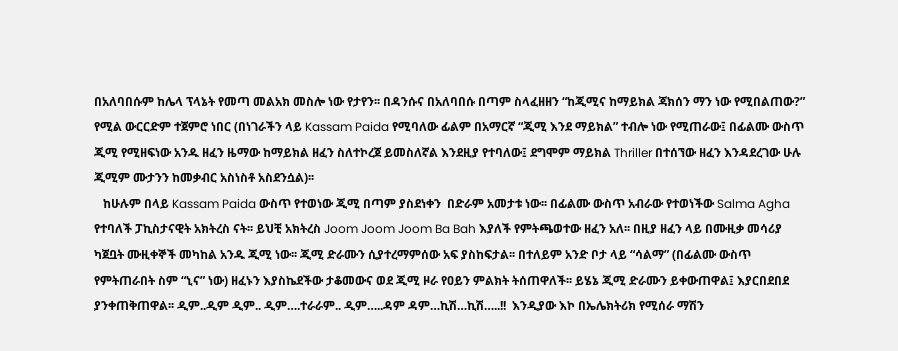በአለባበሱም ከሌላ ፕላኔት የመጣ መልአክ መስሎ ነው የታየን፡፡ በዳንሱና በአለባበሱ በጣም ስላፈዘዘን “ከጂሚና ከማይክል ጃክሰን ማን ነው የሚበልጠው?” የሚል ውርርድም ተጀምሮ ነበር (በነገራችን ላይ Kassam Paida የሚባለው ፊልም በአማርኛ “ጂሚ እንደ ማይክል” ተብሎ ነው የሚጠራው፤ በፊልሙ ውስጥ ጂሚ የሚዘፍነው አንዱ ዘፈን ዜማው ከማይክል ዘፈን ስለተኮረጀ ይመስለኛል እንደዚያ የተባለው፤ ደግሞም ማይክል Thriller በተሰኘው ዘፈን እንዳደረገው ሁሉ ጂሚም ሙታንን ከመቃብር አስነስቶ አስደንሷል)፡፡
   ከሁሉም በላይ Kassam Paida ውስጥ የተወነው ጂሚ በጣም ያስደነቀን  በድራም አመታቱ ነው፡፡ በፊልሙ ውስጥ አብራው የተወነችው Salma Agha የተባለች ፓኪስታናዊት አክትረስ ናት፡፡ ይህቺ አክትረስ Joom Joom Joom Ba Bah እያለች የምትጫወተው ዘፈን አለ፡፡ በዚያ ዘፈን ላይ በሙዚቃ መሳሪያ ካጀቧት ሙዚቀኞች መካከል አንዱ ጂሚ ነው፡፡ ጂሚ ድራሙን ሲያተረማምሰው አፍ ያስከፍታል፡፡ በተለይም አንድ ቦታ ላይ “ሳልማ” (በፊልሙ ውስጥ የምትጠራበት ስም “ኒና” ነው) ዘፈኑን እያስኬደችው ታቆመውና ወደ ጂሚ ዞራ የዐይን ምልክት ትሰጠዋለች፡፡ ይሄኔ ጂሚ ድራሙን ይቀውጠዋል፤ እያርበደበደ ያንቀጠቅጠዋል፡፡ ዲም..ዲም ዲም.. ዲም….ተራራም.. ዲም…..ዳም ዳም…ኪሽ…ኪሽ…..!!  እንዲያው እኮ በኤሌክትሪክ የሚሰራ ማሽን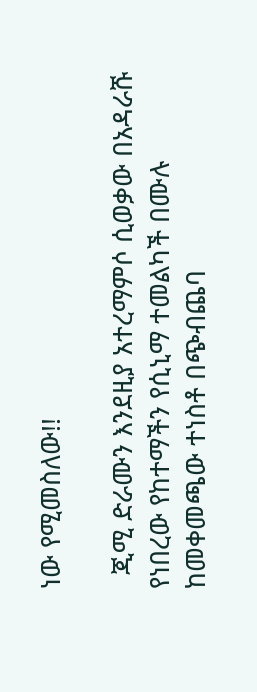ነው የሚመስለው!!

  ጂሚ ድራሙን እንደዚያ አተረማምሶ ሲወቃው በአዳራሹ የነበረው የከተማችን የሲኒማ ተመልካች በሙሉ ከመቀመጫው ተነስቶ በጭብጨባ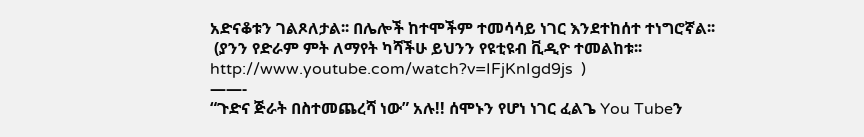አድናቆቱን ገልጾለታል፡፡ በሌሎች ከተሞችም ተመሳሳይ ነገር እንደተከሰተ ተነግሮኛል፡፡
 (ያንን የድራም ምት ለማየት ካሻችሁ ይህንን የዩቲዩብ ቪዲዮ ተመልከቱ፡፡ http://www.youtube.com/watch?v=IFjKnIgd9js  )
——-
“ጉድና ጅራት በስተመጨረሻ ነው” አሉ!! ሰሞኑን የሆነ ነገር ፈልጌ You Tubeን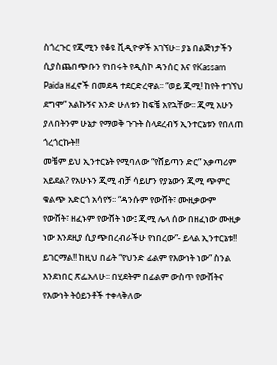ስጎረጉር የጂሚን የቆዩ ቪዲዮዎች አገኘሁ፡፡ ያኔ በልጅነታችን ሲያስጨበጭቡን የነበሩት የዲስኮ ዳንሰር እና የKassam Paida ዘፈኖች በመደዳ ተደርድረዋል፡፡ “ወይ ጂሚ! ከየት ተገኘህ ደግሞ” አልኩኝና አንድ ሁለቱን ከፍቼ አየኋቸው፡፡ ጂሚ አሁን ያለበትንም ሁኔታ የማወቅ ጉጉት ስላደረብኝ ኢንተርኔቱን የበለጠ ጎረጎርኩት!!
መቼም ይህ ኢንተርኔት የሚባለው “የሸይጣን ድር” አቃጣሪም አይደል? የአሁኑን ጂሚ ብቻ ሳይሆን የያኔውን ጂሚ ጭምር ቁልጭ አድርጎ አሳየኝ፡፡ “ዳንሱም የውሸት፣ ሙዚቃውም የውሸት፣ ዘፈኑም የውሸት ነው፤ ጂሚ ሌላ ሰው በዘፈነው ሙዚቃ ነው እንደዚያ ሲያጭበረብራችሁ የነበረው”- ይላል ኢንተርኔቱ!!
ይገርማል!! ከዚህ በፊት “የህንድ ፊልም የእውነት ነው” ስንል እንደነበር ጽፌአለሁ፡፡ በሂደትም በፊልም ውስጥ የውሸትና የእውነት ትዕይንቶች ተቀላቅለው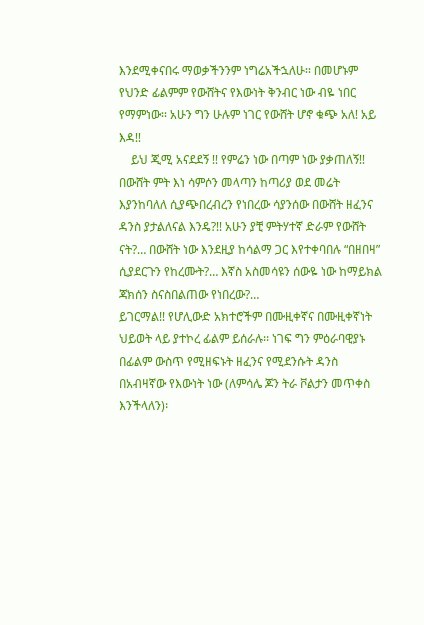እንደሚቀናበሩ ማወቃችንንም ነግሬአችኋለሁ፡፡ በመሆኑም የህንድ ፊልምም የውሸትና የእውነት ቅንብር ነው ብዬ ነበር የማምነው፡፡ አሁን ግን ሁሉም ነገር የውሸት ሆኖ ቁጭ አለ! አይ እዳ!!
    ይህ ጂሚ አናደደኝ !! የምሬን ነው በጣም ነው ያቃጠለኝ!! በውሸት ምት እነ ሳምሶን መላጣን ከጣሪያ ወደ መሬት እያንከባለለ ሲያጭበረብረን የነበረው ሳያንሰው በውሸት ዘፈንና ዳንስ ያታልለናል እንዴ?!! አሁን ያቺ ምትሃተኛ ድራም የውሸት ናት?… በውሸት ነው እንደዚያ ከሳልማ ጋር እየተቀባበሉ “በዘበዛ” ሲያደርጉን የከረሙት?… እኛስ አስመሳዩን ሰውዬ ነው ከማይክል ጃክሰን ስናስበልጠው የነበረው?…
ይገርማል!! የሆሊውድ አክተሮችም በሙዚቀኛና በሙዚቀኛነት ህይወት ላይ ያተኮረ ፊልም ይሰራሉ፡፡ ነገፍ ግን ምዕራባዊያኑ በፊልም ውስጥ የሚዘፍኑት ዘፈንና የሚደንሱት ዳንስ በአብዛኛው የእውነት ነው (ለምሳሌ ጆን ትራ ቮልታን መጥቀስ እንችላለን)፡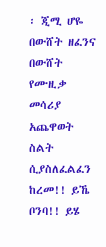፡ ጂሚ ሆዬ በውሸት ዘፈንና በውሸት የሙዚቃ መሳሪያ አጨዋወት ስልት ሲያስለፈልፈን ከረመ!! ይኼ ቦንባ!! ይሄ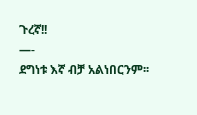ጉረኛ!!
—-
ደግነቱ እኛ ብቻ አልነበርንም፡፡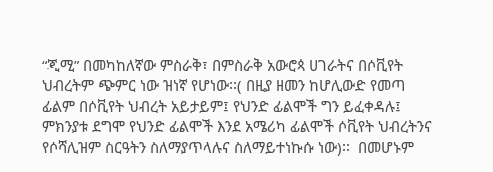“ጂሚ” በመካከለኛው ምስራቅ፣ በምስራቅ አውሮጳ ሀገራትና በሶቪየት ህብረትም ጭምር ነው ዝነኛ የሆነው፡፡( በዚያ ዘመን ከሆሊውድ የመጣ ፊልም በሶቪየት ህብረት አይታይም፤ የህንድ ፊልሞች ግን ይፈቀዳሉ፤ ምክንያቱ ደግሞ የህንድ ፊልሞች እንደ አሜሪካ ፊልሞች ሶቪየት ህብረትንና የሶሻሊዝም ስርዓትን ስለማያጥላሉና ስለማይተነኩሱ ነው)፡፡  በመሆኑም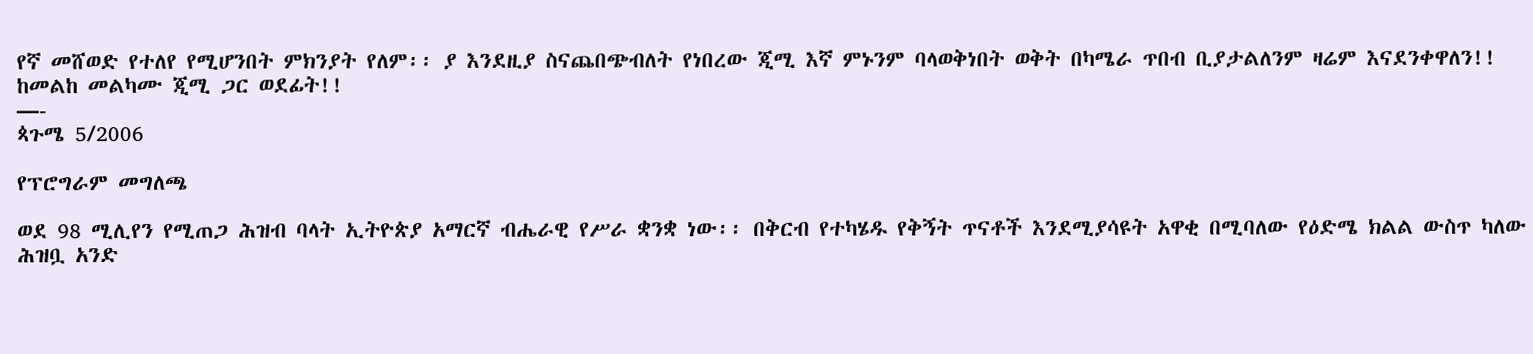የኛ መሸወድ የተለየ የሚሆንበት ምክንያት የለም፡፡ ያ እንደዚያ ስናጨበጭብለት የነበረው ጂሚ እኛ ምኑንም ባላወቅነበት ወቅት በካሜራ ጥበብ ቢያታልለንም ዛሬም እናደንቀዋለን!!
ከመልከ መልካሙ ጂሚ ጋር ወደፊት!!
—-
ጳጉሜ 5/2006

የፕሮግራም መግለጫ

ወደ 98 ሚሊየን የሚጠጋ ሕዝብ ባላት ኢትዮጵያ አማርኛ ብሔራዊ የሥራ ቋንቋ ነው፡፡ በቅርብ የተካሄዱ የቅኝት ጥናቶች እንደሚያሳዩት አዋቂ በሚባለው የዕድሜ ክልል ውስጥ ካለው ሕዝቧ አንድ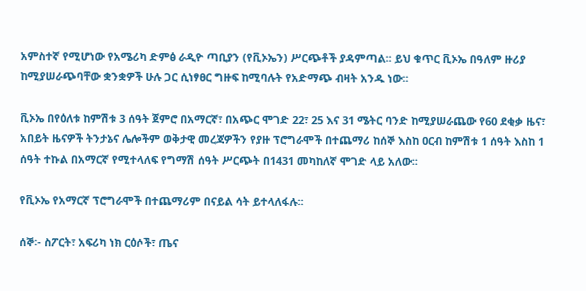አምስተኛ የሚሆነው የአሜሪካ ድምፅ ራዲዮ ጣቢያን (የቪኦኤን) ሥርጭቶች ያዳምጣል፡፡ ይህ ቁጥር ቪኦኤ በዓለም ዙሪያ ከሚያሠራጭባቸው ቋንቋዎች ሁሉ ጋር ሲነፃፀር ግዙፍ ከሚባሉት የአድማጭ ብዛት አንዱ ነው፡፡

ቪኦኤ በየዕለቱ ከምሽቱ 3 ሰዓት ጀምሮ በአማርኛ፣ በአጭር ሞገድ 22፣ 25 እና 31 ሜትር ባንድ ከሚያሠራጨው የ60 ደቂቃ ዜና፣ አበይት ዜናዎች ትንታኔና ሌሎችም ወቅታዊ መረጃዎችን የያዙ ፕሮግራሞች በተጨማሪ ከሰኞ እስከ ዐርብ ከምሽቱ 1 ሰዓት እስከ 1 ሰዓት ተኩል በአማርኛ የሚተላለፍ የግማሽ ሰዓት ሥርጭት በ1431 መካከለኛ ሞገድ ላይ አለው፡፡

የቪኦኤ የአማርኛ ፕሮግራሞች በተጨማሪም በናይል ሳት ይተላለፋሉ፡፡

ሰኞ፡- ስፖርት፣ አፍሪካ ነክ ርዕሶች፣ ጤና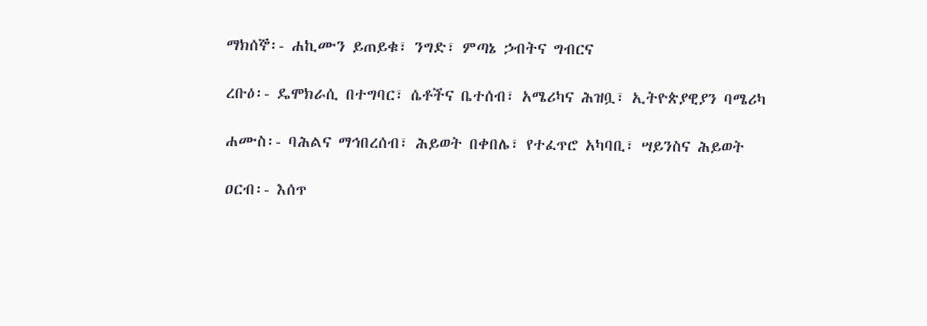ማክሰኞ፡- ሐኪሙን ይጠይቁ፣ ንግድ፣ ምጣኔ ኃብትና ግብርና

ረቡዕ፡- ዴሞክራሲ በተግባር፣ ሴቶችና ቤተሰብ፣ አሜሪካና ሕዝቧ፣ ኢትዮጵያዊያን ባሜሪካ

ሐሙስ፡- ባሕልና ማኅበረሰብ፣ ሕይወት በቀበሌ፣ የተፈጥሮ አካባቢ፣ ሣይንስና ሕይወት

ዐርብ፡- እሰጥ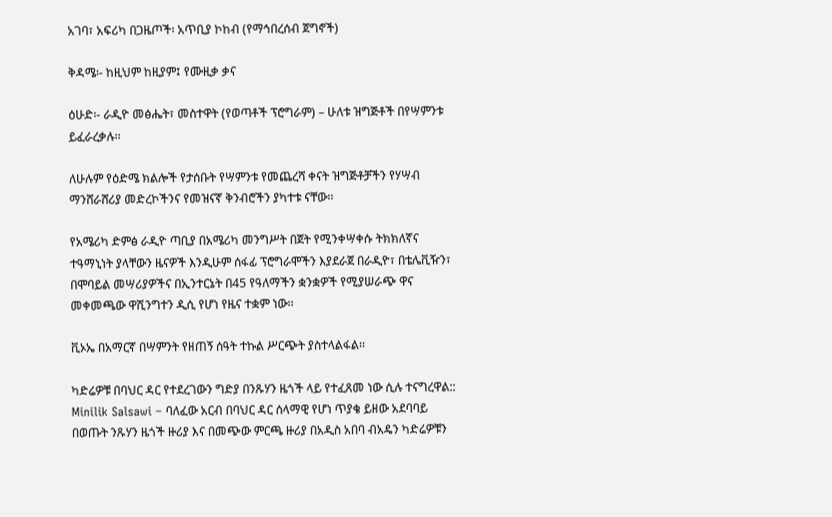አገባ፣ አፍሪካ በጋዜጦች፡ አጥቢያ ኮከብ (የማኅበረሰብ ጀግኖች)

ቅዳሜ፡- ከዚህም ከዚያም፤ የሙዚቃ ቃና

ዕሁድ፡- ራዲዮ መፅሔት፣ መስተዋት (የወጣቶች ፕሮግራም) – ሁለቱ ዝግጅቶች በየሣምንቱ ይፈራረቃሉ፡፡

ለሁሉም የዕድሜ ክልሎች የታሰቡት የሣምንቱ የመጨረሻ ቀናት ዝግጅቶቻችን የሃሣብ ማንሸራሸሪያ መድረኮችንና የመዝናኛ ቅንብሮችን ያካተቱ ናቸው፡፡

የአሜሪካ ድምፅ ራዲዮ ጣቢያ በአሜሪካ መንግሥት በጀት የሚንቀሣቀሱ ትክክለኛና ተዓማኒነት ያላቸውን ዜናዎች እንዲሁም ሰፋፊ ፕሮግራሞችን እያደራጀ በራዲዮ፣ በቴሌቪዥን፣ በሞባይል መሣሪያዎችና በኢንተርኔት በ45 የዓለማችን ቋንቋዎች የሚያሠራጭ ዋና መቀመጫው ዋሺንግተን ዲሲ የሆነ የዜና ተቋም ነው፡፡

ቪኦኤ በአማርኛ በሣምንት የዘጠኝ ሰዓት ተኩል ሥርጭት ያስተላልፋል፡፡

ካድሬዎቹ በባህር ዳር የተደረገውን ግድያ በንጹሃን ዜጎች ላይ የተፈጸመ ነው ሲሉ ተናግረዋል::
Minilik Salsawi – ባለፈው አርብ በባህር ዳር ሰላማዊ የሆነ ጥያቄ ይዘው አደባባይ በወጡት ንጹሃን ዜጎች ዙሪያ እና በመጭው ምርጫ ዙሪያ በአዲስ አበባ ብአዴን ካድሬዎቹን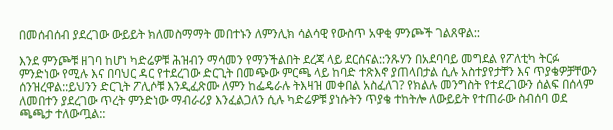በመሰብሰብ ያደረገው ውይይት ክለመስማማት መበተኑን ለምንሊክ ሳልሳዊ የውስጥ አዋቂ ምንጮች ገልጸዋል::

እንደ ምንጮቹ ዘገባ ከሆነ ካድሬዎቹ ሕዝብን ማሳመን የማንችልበት ደረጃ ላይ ደርሰናል::ንጹሃን በአደባባይ መግደል የፖለቲካ ትርፉ ምንድነው የሚሉ እና በባህር ዳር የተደረገው ድርጊት በመጭው ምርጫ ላይ ከባድ ተጽእኖ ያጠላበታል ሲሉ አስተያየታቸን እና ጥያቄዎቻቸውን ሰንዝረዋል::ይህንን ድርጊት ፖሊሶቹ እንዲፈጽሙ ለምን ከፌዴራሉ ትእዛዝ መቀበል አስፈለገ? የክልሉ መንግስት የተደረገውን ሰልፍ በሰላም ለመበተን ያደረገው ጥረት ምንድነው ማብራሪያ እንፈልጋለን ሲሉ ካድሬዎቹ ያነሱትን ጥያቄ ተከትሎ ለውይይት የተጠራው ስብሰባ ወደ ጫጫታ ተለውጧል::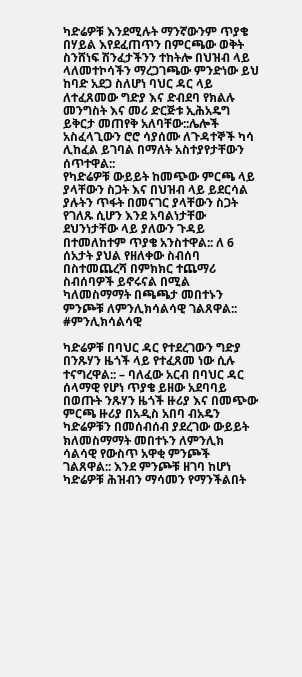ካድሬዎቹ እንደሚሉት ማንኛውንም ጥያቄ በሃይል እየደፈጠጥን በምርጫው ወቅት ስንሸነፍ ሽንፈታችንን ተከትሎ በህዝብ ላይ ላለመተኮሳችን ማረጋገጫው ምንድነው ይህ ከባድ አደጋ ስለሆነ ባህር ዳር ላይ ለተፈጸመው ግድያ እና ድብደባ የክልሉ መንግስት እና መሪ ድርጅቱ ኢሕአዴግ ይቅርታ መጠየቅ አለባቸው::ሌሎች አስፈላጊውን ሮሮ ሳያሰሙ ለጉዳተኞች ካሳ ሊከፈል ይገባል በማለት አስተያየታቸውን ሰጥተዋል::
የካድሬዎቹ ውይይት ከመጭው ምርጫ ላይ ያላቸውን ስጋት እና በህዝብ ላይ ይደርሳል ያሉትን ጥፋት በመናገር ያላቸውን ስጋት የገለጹ ሲሆን እንደ አባልነታቸው ደህንነታቸው ላይ ያለውን ጉዳይ በተመለከተም ጥያቄ አንስተዋል:: ለ 6 ሰአታት ያህል የዘለቀው ስብሰባ በስተመጨረሻ በምክክር ተጨማሪ ስብሰባዎች ይኖሩናል በሚል ካለመስማማት በጫጫታ መበተኑን ምንጮቹ ለምንሊክሳልሳዊ ገልጸዋል:: #ምንሊክሳልሳዊ

ካድሬዎቹ በባህር ዳር የተደረገውን ግድያ በንጹሃን ዜጎች ላይ የተፈጸመ ነው ሲሉ ተናግረዋል:: – ባለፈው አርብ በባህር ዳር ሰላማዊ የሆነ ጥያቄ ይዘው አደባባይ በወጡት ንጹሃን ዜጎች ዙሪያ እና በመጭው ምርጫ ዙሪያ በአዲስ አበባ ብአዴን ካድሬዎቹን በመሰብሰብ ያደረገው ውይይት ክለመስማማት መበተኑን ለምንሊክ ሳልሳዊ የውስጥ አዋቂ ምንጮች ገልጸዋል:: እንደ ምንጮቹ ዘገባ ከሆነ ካድሬዎቹ ሕዝብን ማሳመን የማንችልበት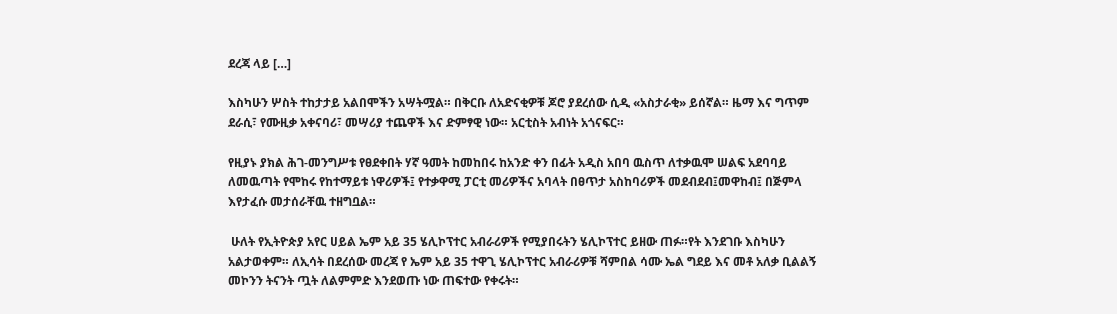ደረጃ ላይ […]

እስካሁን ሦስት ተከታታይ አልበሞችን አሣትሟል። በቅርቡ ለአድናቂዎቹ ጆሮ ያደረሰው ሲዲ «አስታራቂ» ይሰኛል። ዜማ እና ግጥም ደራሲ፣ የሙዚቃ አቀናባሪ፣ መሣሪያ ተጨዋች እና ድምፃዊ ነው። አርቲስት አብነት አጎናፍር።

የዚያኑ ያክል ሕገ-መንግሥቱ የፀደቀበት ሃኛ ዓመት ከመከበሩ ከአንድ ቀን በፊት አዲስ አበባ ዉስጥ ለተቃዉሞ ሠልፍ አደባባይ ለመዉጣት የሞከሩ የከተማይቱ ነዋሪዎች፤ የተቃዋሚ ፓርቲ መሪዎችና አባላት በፀጥታ አስከባሪዎች መደብደብ፤መዋከብ፤ በጅምላ እየታፈሱ መታሰራቸዉ ተዘግቧል።

 ሁለት የኢትዮጵያ አየር ሀይል ኤም አይ 35 ሄሊኮፕተር አብራሪዎች የሚያበሩትን ሄሊኮፕተር ይዘው ጠፉ።የት እንደገቡ እስካሁን አልታወቀም። ለኢሳት በደረሰው መረጃ የ ኤም አይ 35 ተዋጊ ሄሊኮፕተር አብራሪዎቹ ሻምበል ሳሙ ኤል ግደይ እና መቶ አለቃ ቢልልኝ መኮንን ትናንት ጧት ለልምምድ እንደወጡ ነው ጠፍተው የቀሩት።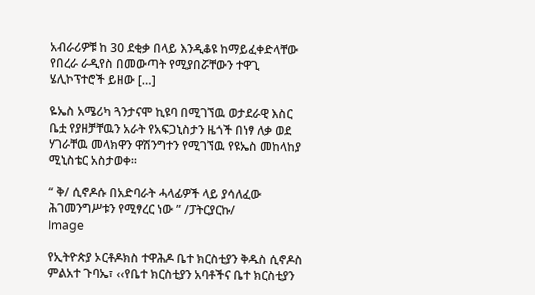አብራሪዎቹ ከ 30 ደቂቃ በላይ እንዲቆዩ ከማይፈቀድላቸው የበረራ ራዲየስ በመውጣት የሚያበሯቸውን ተዋጊ ሄሊኮፕተሮች ይዘው […]

ዬኤስ አሜሪካ ጓንታናሞ ኪዩባ በሚገኘዉ ወታደራዊ እስር ቤቷ የያዘቻቸዉን አራት የአፍጋኒስታን ዜጎች በነፃ ለቃ ወደ ሃገራቸዉ መላክዋን ዋሽንግተን የሚገኘዉ የዩኤስ መከላከያ ሚኒስቴር አስታወቀ።

“ ቅ/ ሲኖዶሱ በአድባራት ሓላፊዎች ላይ ያሳለፈው ሕገመንግሥቱን የሚፃረር ነው ” /ፓትርያርኩ/
Image

የኢትዮጵያ ኦርቶዶክስ ተዋሕዶ ቤተ ክርስቲያን ቅዱስ ሲኖዶስ ምልአተ ጉባኤ፣ ‹‹የቤተ ክርስቲያን አባቶችና ቤተ ክርስቲያን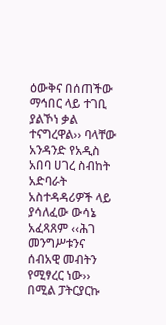ዕውቅና በሰጠችው ማኅበር ላይ ተገቢ ያልኾነ ቃል ተናግረዋል›› ባላቸው አንዳንድ የአዲስ አበባ ሀገረ ስብከት አድባራት አስተዳዳሪዎች ላይ ያሳለፈው ውሳኔ አፈጻጸም ‹‹ሕገ መንግሥቱንና ሰብአዊ መብትን የሚፃረር ነው›› በሚል ፓትርያርኩ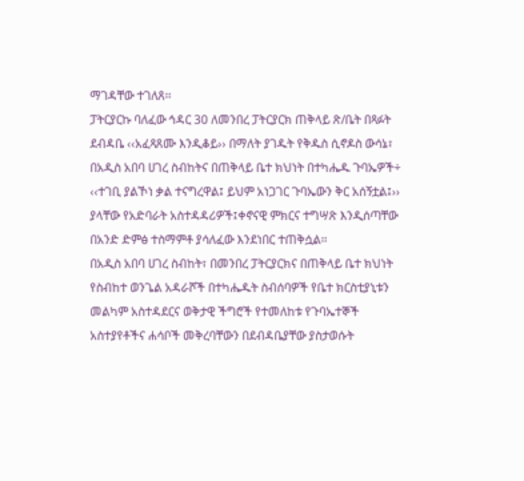ማገዳቸው ተገለጸ፡፡
ፓትርያርኩ ባለፈው ኅዳር 30 ለመንበረ ፓትርያርክ ጠቅላይ ጽ/ቤት በጻፉት ደብዳቤ ‹‹አፈጻጸሙ እንዲቆይ›› በማለት ያገዱት የቅዱስ ሲኖዶስ ውሳኔ፣ በአዲስ አበባ ሀገረ ስብከትና በጠቅላይ ቤተ ክህነት በተካሔዱ ጉባኤዎች÷ ‹‹ተገቢ ያልኾነ ቃል ተናግረዋል፤ ይህም አነጋገር ጉባኤውን ቅር አሰኝቷል፤›› ያላቸው የአድባራት አስተዳዳሪዎች፤ቀኖናዊ ምክርና ተግሣጽ እንዲሰጣቸው በአንድ ድምፅ ተስማምቶ ያሳለፈው እንደነበር ተጠቅሷል፡፡
በአዲስ አበባ ሀገረ ስብከት፣ በመንበረ ፓትርያርክና በጠቅላይ ቤተ ክህነት የስብከተ ወንጌል አዳራሾች በተካሔዱት ስብሰባዎች የቤተ ክርስቲያኒቱን መልካም አስተዳደርና ወቅታዊ ችግሮች የተመለከቱ የጉባኤተኞች አስተያየቶችና ሐሳቦች መቅረባቸውን በደብዳቤያቸው ያስታወሱት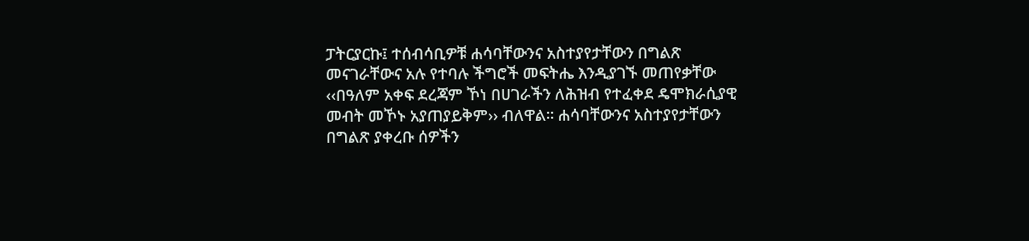ፓትርያርኩ፤ ተሰብሳቢዎቹ ሐሳባቸውንና አስተያየታቸውን በግልጽ መናገራቸውና አሉ የተባሉ ችግሮች መፍትሔ እንዲያገኙ መጠየቃቸው ‹‹በዓለም አቀፍ ደረጃም ኾነ በሀገራችን ለሕዝብ የተፈቀደ ዴሞክራሲያዊ መብት መኾኑ አያጠያይቅም›› ብለዋል፡፡ ሐሳባቸውንና አስተያየታቸውን በግልጽ ያቀረቡ ሰዎችን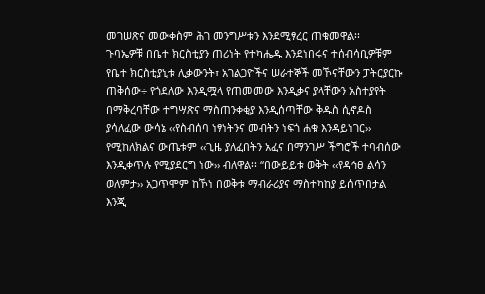መገሠጽና መውቀስም ሕገ መንግሥቱን እንደሚፃረር ጠቁመዋል፡፡
ጉባኤዎቹ በቤተ ክርስቲያን ጠሪነት የተካሔዱ እንደነበሩና ተሰብሳቢዎቹም የቤተ ክርስቲያኒቱ ሊቃውንት፣ አገልጋዮችና ሠራተኞች መኾናቸውን ፓትርያርኩ ጠቅሰው÷ የጎደለው እንዲሟላ የጠመመው እንዲቃና ያላቸውን አስተያየት በማቅረባቸው ተግሣጽና ማስጠንቀቂያ እንዲሰጣቸው ቅዱስ ሲኖዶስ ያሳለፈው ውሳኔ ‹‹የስብሰባ ነፃነትንና መብትን ነፍጎ ሐቁ እንዳይነገር›› የሚከለክልና ውጤቱም ‹‹ጊዜ ያለፈበትን አፈና በማንገሥ ችግሮች ተባብሰው እንዲቀጥሉ የሚያደርግ ነው›› ብለዋል፡፡ “በውይይቱ ወቅት ‹‹የዳኅፀ ልሳን ወለምታ›› አጋጥሞም ከኾነ በወቅቱ ማብራሪያና ማስተካከያ ይሰጥበታል እንጂ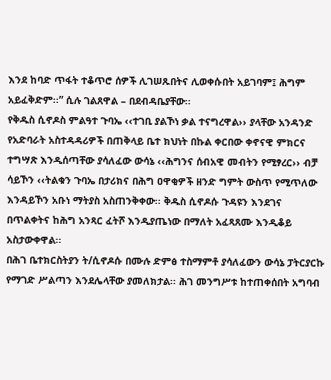እንደ ከባድ ጥፋት ተቆጥሮ ሰዎች ሊገሠጹበትና ሊወቀሱበት አይገባም፤ ሕግም አይፈቅድም፡፡” ሲሉ ገልጸዋል – በደብዳቤያቸው፡፡
የቅዱስ ሲኖዶስ ምልዓተ ጉባኤ ‹‹ተገቢ ያልኾነ ቃል ተናግረዋል›› ያላቸው አንዳንድ የአድባራት አስተዳዳሪዎች በጠቅላይ ቤተ ክህነት በኩል ቀርበው ቀኖናዊ ምክርና ተግሣጽ እንዲሰጣቸው ያሳለፈው ውሳኔ ‹‹ሕግንና ሰብአዊ መብትን የሚፃረር›› ብቻ ሳይኾን ‹‹ትልቁን ጉባኤ በታሪክና በሕግ ዐዋቂዎች ዘንድ ግምት ውስጥ የሚጥለው እንዳይኾን አቡነ ማትያስ አስጠንቅቀው፡፡ ቅዱስ ሲኖዶሱ ጉዳዩን እንደገና በጥልቀትና ከሕግ አንጻር ፈትሾ እንዲያጤነው በማለት አፈጻጸሙ እንዲቆይ አስታውቀዋል፡፡
በሕገ ቤተክርስትያን ት/ሲኖዶሱ በሙሉ ድምፅ ተስማምቶ ያሳለፈውን ውሳኔ ፓትርያርኩ የማገድ ሥልጣን እንደሌላቸው ያመለክታል፡፡ ሕገ መንግሥቱ ከተጠቀሰበት አግባብ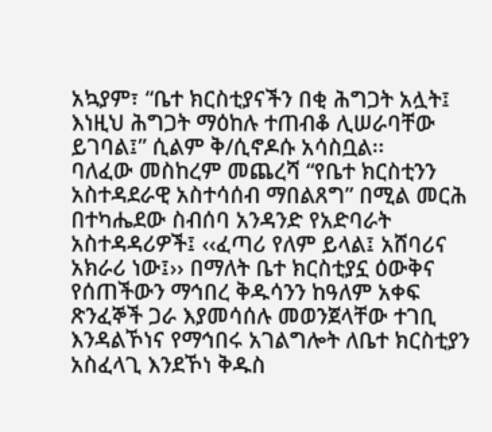አኳያም፣ “ቤተ ክርስቲያናችን በቂ ሕግጋት አሏት፤ እነዚህ ሕግጋት ማዕከሉ ተጠብቆ ሊሠራባቸው ይገባል፤” ሲልም ቅ/ሲኖዶሱ አሳስቧል፡፡
ባለፈው መስከረም መጨረሻ “የቤተ ክርስቲንን አስተዳደራዊ አስተሳሰብ ማበልጸግ” በሚል መርሕ በተካሔደው ስብሰባ አንዳንድ የአድባራት አስተዳዳሪዎች፤ ‹‹ፈጣሪ የለም ይላል፤ አሸባሪና አክራሪ ነው፤›› በማለት ቤተ ክርስቲያኗ ዕውቅና የሰጠችውን ማኅበረ ቅዱሳንን ከዓለም አቀፍ ጽንፈኞች ጋራ እያመሳሰሉ መወንጀላቸው ተገቢ እንዳልኾነና የማኅበሩ አገልግሎት ለቤተ ክርስቲያን አስፈላጊ እንደኾነ ቅዱስ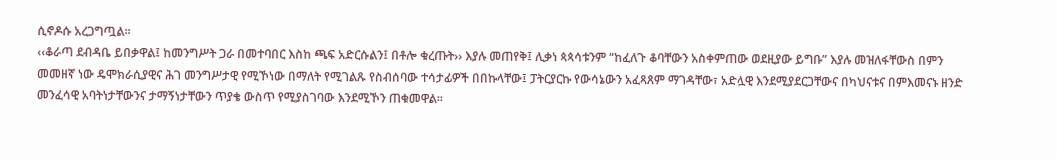ሲኖዶሱ አረጋግጧል፡፡
‹‹ቆራጣ ደብዳቤ ይበቃዋል፤ ከመንግሥት ጋራ በመተባበር እስከ ጫፍ አድርሱልን፤ በቶሎ ቁረጡት›› እያሉ መጠየቅ፤ ሊቃነ ጳጳሳቱንም “ከፈለጉ ቆባቸውን አስቀምጠው ወደዚያው ይግቡ” እያሉ መዝለፋቸውስ በምን መመዘኛ ነው ዴሞክራሲያዊና ሕገ መንግሥታዊ የሚኾነው በማለት የሚገልጹ የስብሰባው ተሳታፊዎች በበኩላቸው፤ ፓትርያርኩ የውሳኔውን አፈጻጸም ማገዳቸው፣ አድሏዊ እንደሚያደርጋቸውና በካህናቱና በምእመናኑ ዘንድ መንፈሳዊ አባትነታቸውንና ታማኝነታቸውን ጥያቄ ውስጥ የሚያስገባው እንደሚኾን ጠቁመዋል፡፡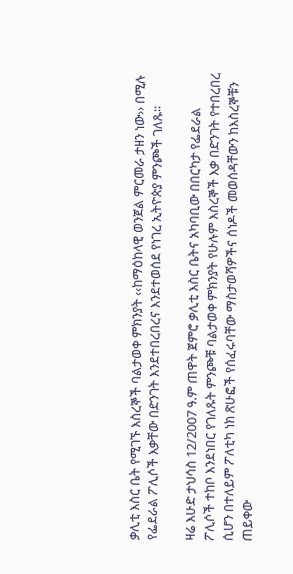ቃሊቲ እስር ቤት የሚገኙ እስረኞች ባልታወቀ ምክንያት ‹‹ከማዕከላዊ ወንጀል ምርመራ ታዘን ነው›› በሚሉ የፌደራል ፖሊሶች እቃቸው በድንገት እንደተበረበረና እንደተወሰደ የነገረ ኢትዮጵያ ምንጮች ገለጹ፡፡

ዛሬ እሁድ ታህሳስ 12/2007 ዓ.ም ጠዋት ጀምሮ ቃሊቲ እስር ቤትና አካባቢው በበርካታ የፌደራል ፖሊሶች ተከቦ እንደነበር የገለጹት ምንጮቹ ባልታወቀ ምክንያት የሁሉም እስረኞች እቃ በድንገት የተበረበረ ሲሆን በተለይም ፖለቲካ ነክ ጽሁፎች የሰፈሩባቸው ማስታወሻዎችና ሰነዶች መወሰዳቸውን ከእስረኞቹን ጠይቀው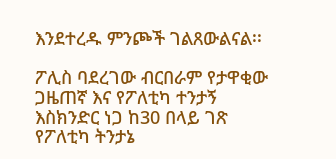እንደተረዱ ምንጮች ገልጸውልናል፡፡

ፖሊስ ባደረገው ብርበራም የታዋቂው ጋዜጠኛ እና የፖለቲካ ተንታኝ እስክንድር ነጋ ከ30 በላይ ገጽ የፖለቲካ ትንታኔ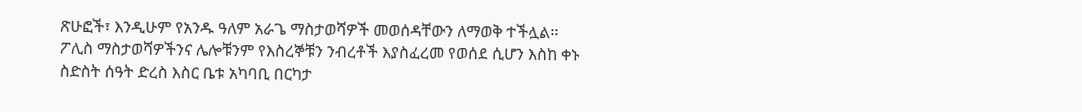ጽሁፎች፣ እንዲሁም የአንዱ ዓለም አራጌ ማስታወሻዎች መወሰዳቸውን ለማወቅ ተችሏል፡፡ ፖሊስ ማስታወሻዎችንና ሌሎቹንም የእስረኞቹን ንብረቶች እያስፈረመ የወሰደ ሲሆን እስከ ቀኑ ስድስት ሰዓት ድረስ እስር ቤቱ አካባቢ በርካታ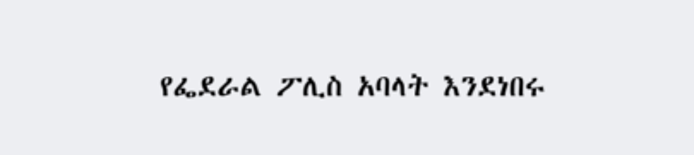የፌደራል ፖሊስ አባላት እንደነበሩ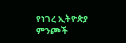የነገረ ኢትዮጵያ ምንጮች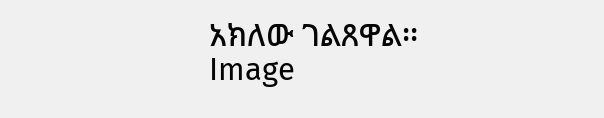አክለው ገልጸዋል፡፡
Image